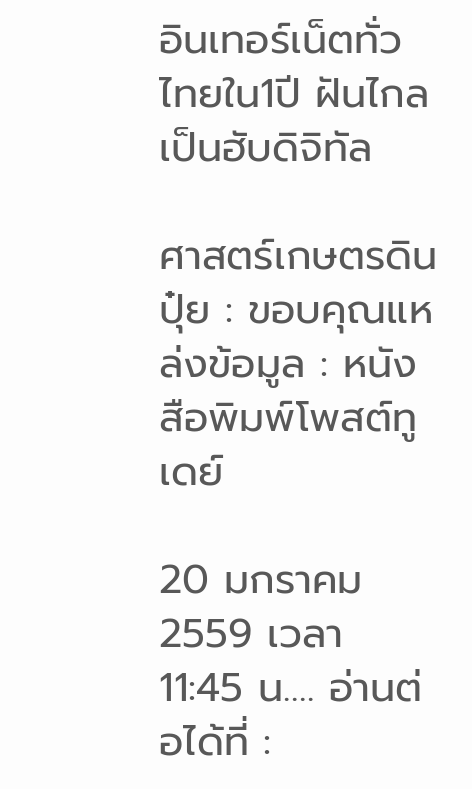อินเทอร์เน็ตทั่วไทยใน1ปี ฝันไกลเป็นฮับดิจิทัล

ศาสตร์เกษตรดินปุ๋ย : ขอบคุณแหล่งข้อมูล : หนังสือพิมพ์โพสต์ทูเดย์

20 มกราคม 2559 เวลา 11:45 น…. อ่านต่อได้ที่ :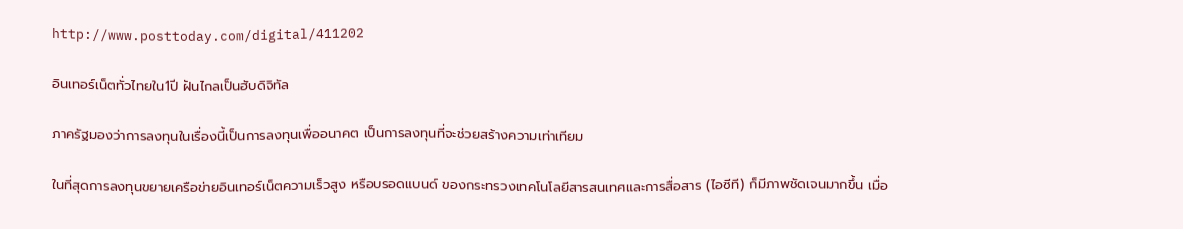http://www.posttoday.com/digital/411202

อินเทอร์เน็ตทั่วไทยใน1ปี ฝันไกลเป็นฮับดิจิทัล

ภาครัฐมองว่าการลงทุนในเรื่องนี้เป็นการลงทุนเพื่ออนาคต เป็นการลงทุนที่จะช่วยสร้างความเท่าเทียม

ในที่สุดการลงทุนขยายเครือข่ายอินเทอร์เน็ตความเร็วสูง หรือบรอดแบนด์ ของกระทรวงเทคโนโลยีสารสนเทศและการสื่อสาร (ไอซีที) ก็มีภาพชัดเจนมากขึ้น เมื่อ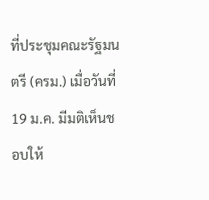ที่ประชุมคณะรัฐมนตรี (ครม.) เมื่อวันที่ 19 ม.ค. มีมติเห็นชอบให้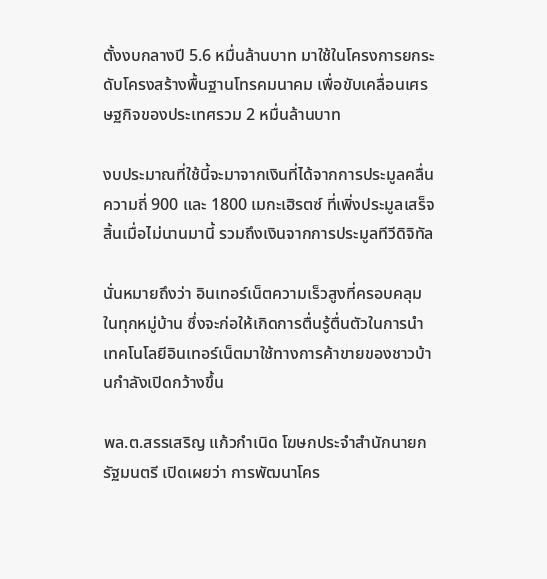ตั้งงบกลางปี 5.6 หมื่นล้านบาท มาใช้ในโครงการยกระดับโครงสร้างพื้นฐานโทรคมนาคม เพื่อขับเคลื่อนเศรษฐกิจของประเทศรวม 2 หมื่นล้านบาท

งบประมาณที่ใช้นี้จะมาจากเงินที่ได้จากการประมูลคลื่นความถี่ 900 และ 1800 เมกะเฮิรตซ์ ที่เพิ่งประมูลเสร็จสิ้นเมื่อไม่นานมานี้ รวมถึงเงินจากการประมูลทีวีดิจิทัล

นั่นหมายถึงว่า อินเทอร์เน็ตความเร็วสูงที่ครอบคลุมในทุกหมู่บ้าน ซึ่งจะก่อให้เกิดการตื่นรู้ตื่นตัวในการนำเทคโนโลยีอินเทอร์เน็ตมาใช้ทางการค้าขายของชาวบ้านกำลังเปิดกว้างขึ้น

พล.ต.สรรเสริญ แก้วกำเนิด โฆษกประจำสำนักนายกรัฐมนตรี เปิดเผยว่า การพัฒนาโคร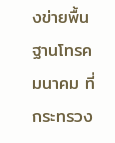งข่ายพื้นฐานโทรคมนาคม ที่กระทรวง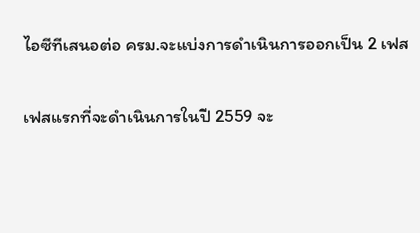ไอซีทีเสนอต่อ ครม.จะแบ่งการดำเนินการออกเป็น 2 เฟส

เฟสแรกที่จะดำเนินการในปี 2559 จะ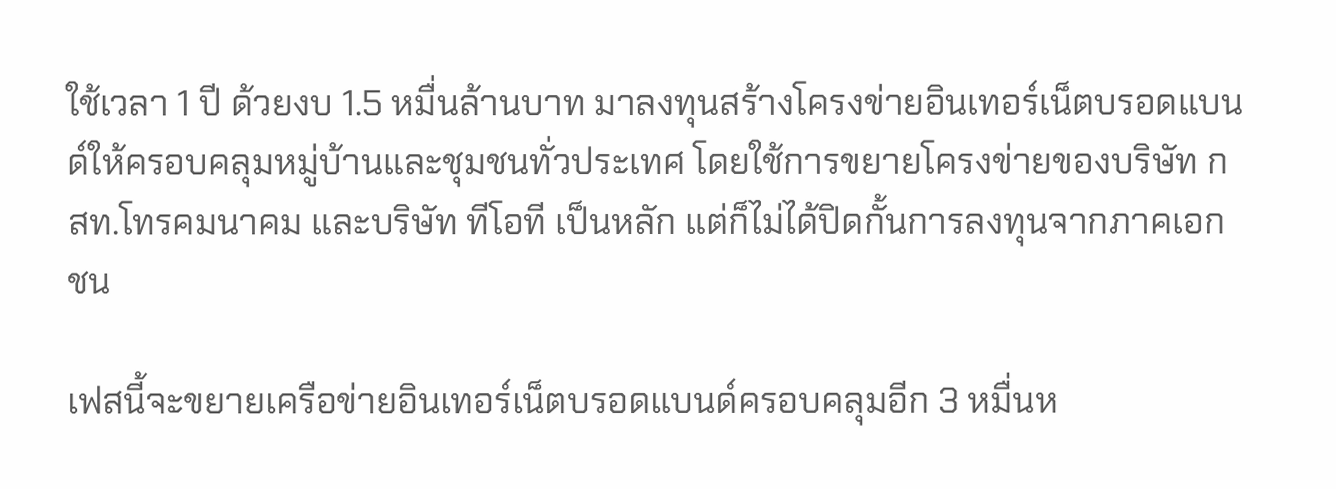ใช้เวลา 1 ปี ด้วยงบ 1.5 หมื่นล้านบาท มาลงทุนสร้างโครงข่ายอินเทอร์เน็ตบรอดแบนด์ให้ครอบคลุมหมู่บ้านและชุมชนทั่วประเทศ โดยใช้การขยายโครงข่ายของบริษัท กสท.โทรคมนาคม และบริษัท ทีโอที เป็นหลัก แต่ก็ไม่ได้ปิดกั้นการลงทุนจากภาคเอกชน

เฟสนี้จะขยายเครือข่ายอินเทอร์เน็ตบรอดแบนด์ครอบคลุมอีก 3 หมื่นห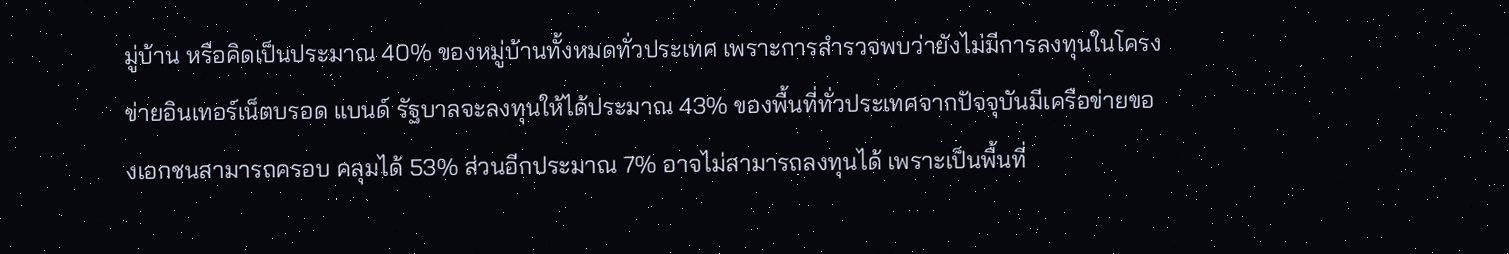มู่บ้าน หรือคิดเป็นประมาณ 40% ของหมู่บ้านทั้งหมดทั่วประเทศ เพราะการสำรวจพบว่ายังไม่มีการลงทุนในโครงข่ายอินเทอร์เน็ตบรอด แบนด์ รัฐบาลจะลงทุนให้ได้ประมาณ 43% ของพื้นที่ทั่วประเทศจากปัจจุบันมีเครือข่ายของเอกชนสามารถครอบ คลุมได้ 53% ส่วนอีกประมาณ 7% อาจไม่สามารถลงทุนได้ เพราะเป็นพื้นที่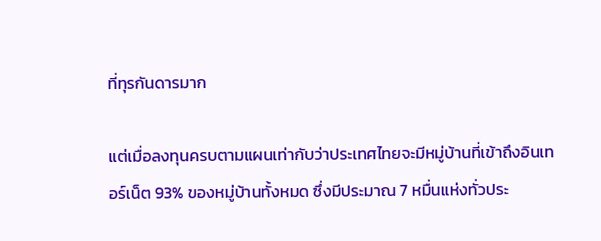ที่ทุรกันดารมาก

แต่เมื่อลงทุนครบตามแผนเท่ากับว่าประเทศไทยจะมีหมู่บ้านที่เข้าถึงอินเทอร์เน็ต 93% ของหมู่บ้านทั้งหมด ซึ่งมีประมาณ 7 หมื่นแห่งทั่วประ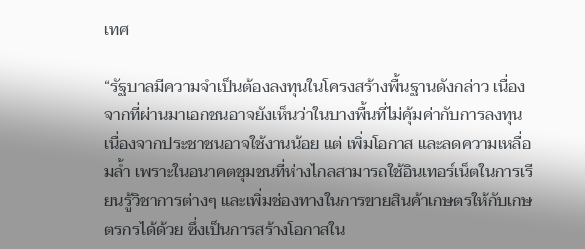เทศ

“รัฐบาลมีความจำเป็นต้องลงทุนในโครงสร้างพื้นฐานดังกล่าว เนื่องจากที่ผ่านมาเอกชนอาจยังเห็นว่าในบางพื้นที่ไม่คุ้มค่ากับการลงทุน เนื่องจากประชาชนอาจใช้งานน้อย แต่ เพิ่มโอกาส และลดความเหลื่อมล้ำ เพราะในอนาคตชุมชนที่ห่างไกลสามารถใช้อินเทอร์เน็ตในการเรียนรู้วิชาการต่างๆ และเพิ่มช่องทางในการขายสินค้าเกษตรให้กับเกษตรกรได้ด้วย ซึ่งเป็นการสร้างโอกาสใน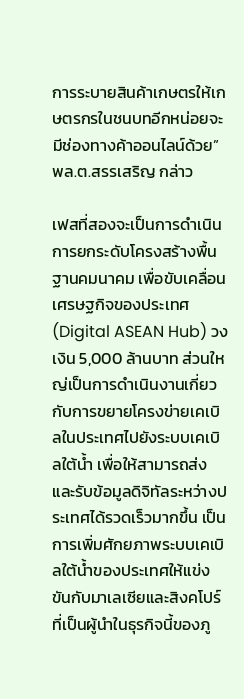การระบายสินค้าเกษตรให้เกษตรกรในชนบทอีกหน่อยจะมีช่องทางค้าออนไลน์ด้วย” พล.ต.สรรเสริญ กล่าว

เฟสที่สองจะเป็นการดำเนินการยกระดับโครงสร้างพื้นฐานคมนาคม เพื่อขับเคลื่อนเศรษฐกิจของประเทศ (Digital ASEAN Hub) วงเงิน 5,000 ล้านบาท ส่วนใหญ่เป็นการดำเนินงานเกี่ยวกับการขยายโครงข่ายเคเบิลในประเทศไปยังระบบเคเบิลใต้น้ำ เพื่อให้สามารถส่งและรับข้อมูลดิจิทัลระหว่างประเทศได้รวดเร็วมากขึ้น เป็นการเพิ่มศักยภาพระบบเคเบิลใต้น้ำของประเทศให้แข่งขันกับมาเลเซียและสิงคโปร์ที่เป็นผู้นำในธุรกิจนี้ของภู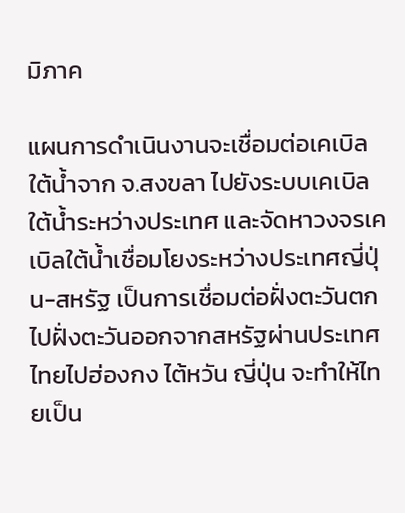มิภาค

แผนการดำเนินงานจะเชื่อมต่อเคเบิลใต้น้ำจาก จ.สงขลา ไปยังระบบเคเบิลใต้น้ำระหว่างประเทศ และจัดหาวงจรเคเบิลใต้น้ำเชื่อมโยงระหว่างประเทศญี่ปุ่น-สหรัฐ เป็นการเชื่อมต่อฝั่งตะวันตกไปฝั่งตะวันออกจากสหรัฐผ่านประเทศไทยไปฮ่องกง ไต้หวัน ญี่ปุ่น จะทำให้ไทยเป็น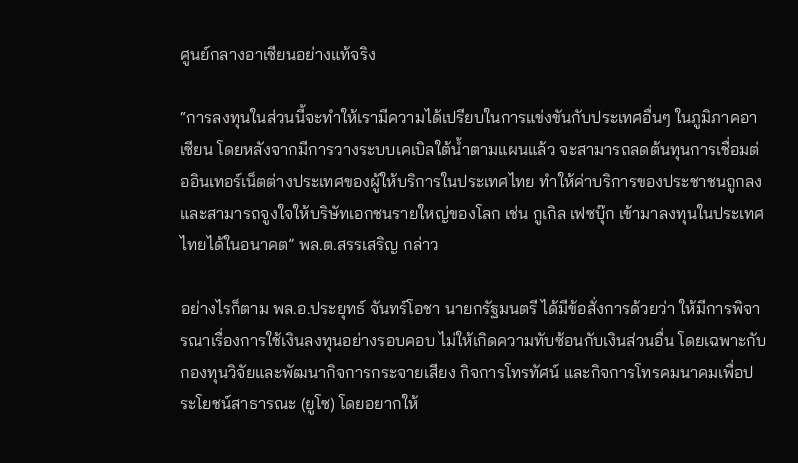ศูนย์กลางอาเซียนอย่างแท้จริง

“การลงทุนในส่วนนี้จะทำให้เรามีความได้เปรียบในการแข่งขันกับประเทศอื่นๆ ในภูมิภาคอาเซียน โดยหลังจากมีการวางระบบเคเบิลใต้น้ำตามแผนแล้ว จะสามารถลดต้นทุนการเชื่อมต่ออินเทอร์เน็ตต่างประเทศของผู้ให้บริการในประเทศไทย ทำให้ค่าบริการของประชาชนถูกลง และสามารถจูงใจให้บริษัทเอกชนรายใหญ่ของโลก เช่น กูเกิล เฟซบุ๊ก เข้ามาลงทุนในประเทศไทยได้ในอนาคต” พล.ต.สรรเสริญ กล่าว

อย่างไรก็ตาม พล.อ.ประยุทธ์ จันทร์โอชา นายกรัฐมนตรี ได้มีข้อสั่งการด้วยว่า ให้มีการพิจารณาเรื่องการใช้เงินลงทุนอย่างรอบคอบ ไม่ให้เกิดความทับซ้อนกับเงินส่วนอื่น โดยเฉพาะกับกองทุนวิจัยและพัฒนากิจการกระจายเสียง กิจการโทรทัศน์ และกิจการโทรคมนาคมเพื่อประโยชน์สาธารณะ (ยูโซ) โดยอยากให้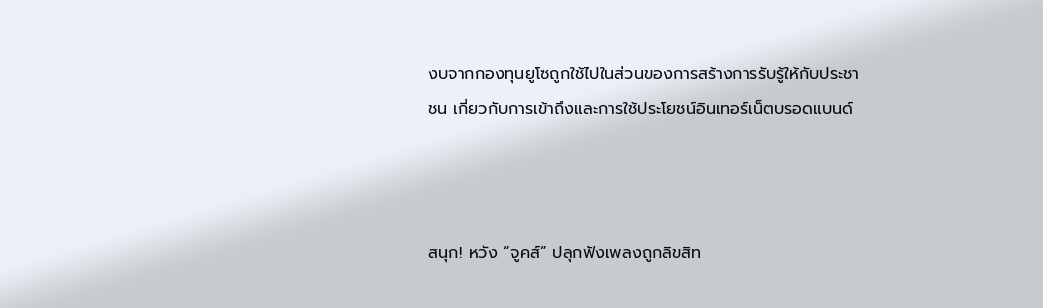งบจากกองทุนยูโซถูกใช้ไปในส่วนของการสร้างการรับรู้ให้กับประชาชน เกี่ยวกับการเข้าถึงและการใช้ประโยชน์อินเทอร์เน็ตบรอดแบนด์



สนุก! หวัง “จูคส์” ปลุกฟังเพลงถูกลิขสิท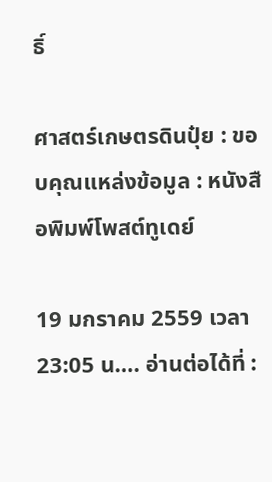ธิ์

ศาสตร์เกษตรดินปุ๋ย : ขอบคุณแหล่งข้อมูล : หนังสือพิมพ์โพสต์ทูเดย์

19 มกราคม 2559 เวลา 23:05 น…. อ่านต่อได้ที่ :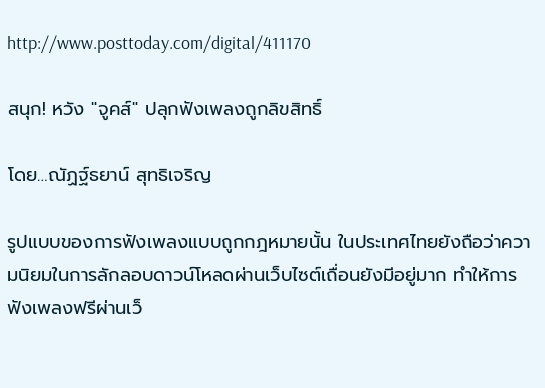http://www.posttoday.com/digital/411170

สนุก! หวัง "จูคส์" ปลุกฟังเพลงถูกลิขสิทธิ์

โดย…ณัฏฐ์ธยาน์ สุทธิเจริญ

รูปแบบของการฟังเพลงแบบถูกกฎหมายนั้น ในประเทศไทยยังถือว่าความนิยมในการลักลอบดาวน์โหลดผ่านเว็บไซต์เถื่อนยังมีอยู่มาก ทำให้การฟังเพลงฟรีผ่านเว็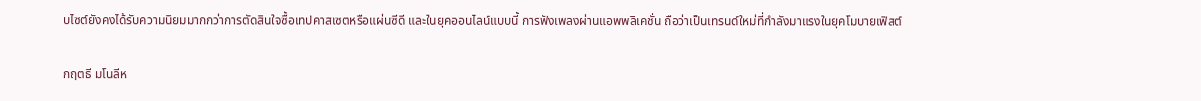บไซต์ยังคงได้รับความนิยมมากกว่าการตัดสินใจซื้อเทปคาสเซตหรือแผ่นซีดี และในยุคออนไลน์แบบนี้ การฟังเพลงผ่านแอพพลิเคชั่น ถือว่าเป็นเทรนด์ใหม่ที่กำลังมาแรงในยุคโมบายเฟิสต์

กฤตธี มโนลีห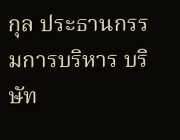กุล ประธานกรรมการบริหาร บริษัท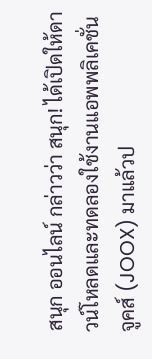สนุก ออนไลน์ กล่าวว่า สนุก! ได้เปิดให้ดาวน์โหลดและทดลองใช้งานแอพพลิเคชั่น จูคส์ (JOOX) มาแล้วป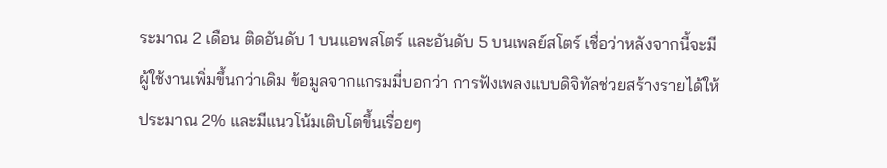ระมาณ 2 เดือน ติดอันดับ 1 บนแอพสโตร์ และอันดับ 5 บนเพลย์สโตร์ เชื่อว่าหลังจากนี้จะมีผู้ใช้งานเพิ่มขึ้นกว่าเดิม ข้อมูลจากแกรมมี่บอกว่า การฟังเพลงแบบดิจิทัลช่วยสร้างรายได้ให้ประมาณ 2% และมีแนวโน้มเติบโตขึ้นเรื่อยๆ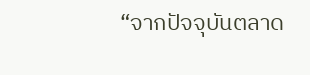“จากปัจจุบันตลาด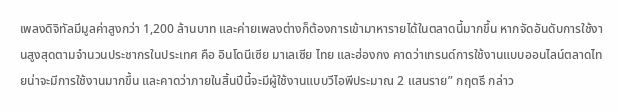เพลงดิจิทัลมีมูลค่าสูงกว่า 1,200 ล้านบาท และค่ายเพลงต่างก็ต้องการเข้ามาหารายได้ในตลาดนี้มากขึ้น หากจัดอันดับการใช้งานสูงสุดตามจำนวนประชากรในประเทศ คือ อินโดนีเซีย มาเลเซีย ไทย และฮ่องกง คาดว่าเทรนด์การใช้งานแบบออนไลน์ตลาดไทยน่าจะมีการใช้งานมากขึ้น และคาดว่าภายในสิ้นปีนี้จะมีผู้ใช้งานแบบวีไอพีประมาณ 2 แสนราย” กฤตธี กล่าว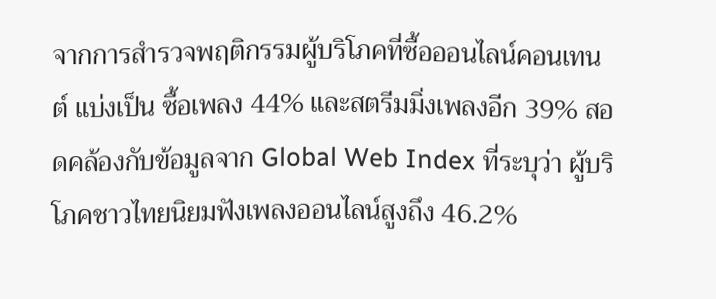จากการสำรวจพฤติกรรมผู้บริโภคที่ซื้อออนไลน์คอนเทนต์ แบ่งเป็น ซื้อเพลง 44% และสตรีมมิ่งเพลงอีก 39% สอดคล้องกับข้อมูลจาก Global Web Index ที่ระบุว่า ผู้บริโภคชาวไทยนิยมฟังเพลงออนไลน์สูงถึง 46.2%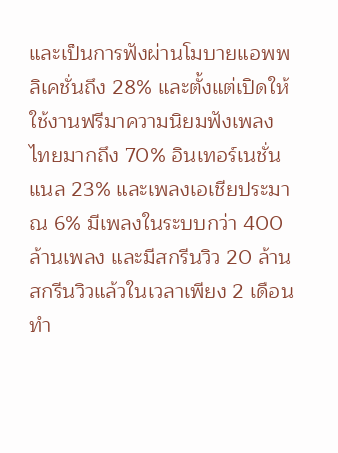และเป็นการฟังผ่านโมบายแอพพลิเคชั่นถึง 28% และตั้งแต่เปิดให้ใช้งานฟรีมาความนิยมฟังเพลงไทยมากถึง 70% อินเทอร์เนชั่นแนล 23% และเพลงเอเชียประมาณ 6% มีเพลงในระบบกว่า 400 ล้านเพลง และมีสกรีนวิว 20 ล้านสกรีนวิวแล้วในเวลาเพียง 2 เดือน ทำ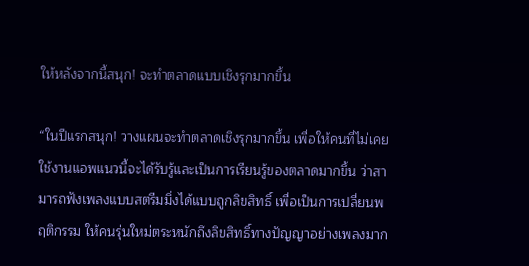ให้หลังจากนี้สนุก! จะทำตลาดแบบเชิงรุกมากขึ้น

“ในปีแรกสนุก! วางแผนจะทำตลาดเชิงรุกมากขึ้น เพื่อให้คนที่ไม่เคยใช้งานแอพแนวนี้จะได้รับรู้และเป็นการเรียนรู้ของตลาดมากขึ้น ว่าสามารถฟังเพลงแบบสตรีมมิ่งได้แบบถูกลิขสิทธิ์ เพื่อเป็นการเปลี่ยนพฤติกรรม ให้คนรุ่นใหม่ตระหนักถึงลิขสิทธิ์ทางปัญญาอย่างเพลงมาก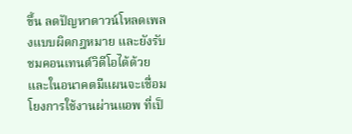ขึ้น ลดปัญหาดาวน์โหลดเพลงแบบผิดกฎหมาย และยังรับชมคอนเทนต์วิดีโอได้ด้วย และในอนาคตมีแผนจะเชื่อมโยงการใช้งานผ่านแอพ ที่เป็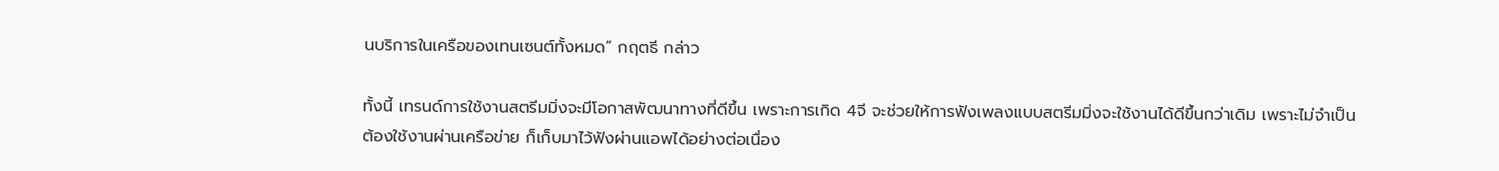นบริการในเครือของเทนเซนต์ทั้งหมด” กฤตธี กล่าว

ทั้งนี้ เทรนด์การใช้งานสตรีมมิ่งจะมีโอกาสพัฒนาทางที่ดีขึ้น เพราะการเกิด 4จี จะช่วยให้การฟังเพลงแบบสตรีมมิ่งจะใช้งานได้ดีขึ้นกว่าเดิม เพราะไม่จำเป็นต้องใช้งานผ่านเครือข่าย ก็เก็บมาไว้ฟังผ่านแอพได้อย่างต่อเนื่อง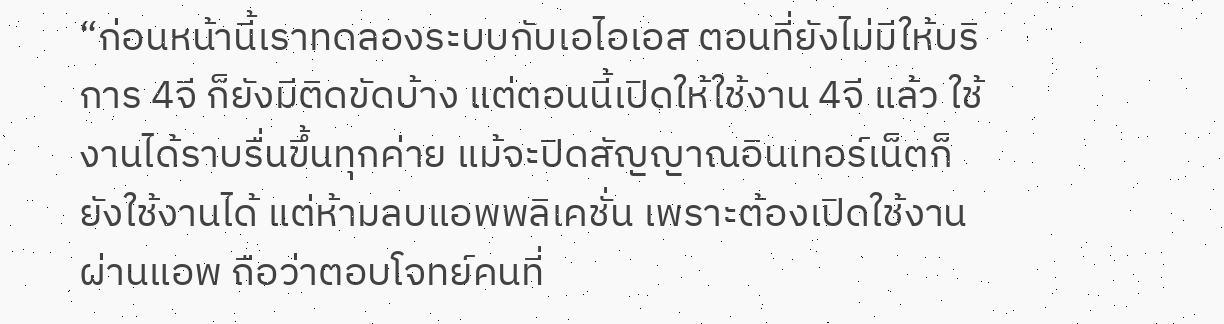“ก่อนหน้านี้เราทดลองระบบกับเอไอเอส ตอนที่ยังไม่มีให้บริการ 4จี ก็ยังมีติดขัดบ้าง แต่ตอนนี้เปิดให้ใช้งาน 4จี แล้ว ใช้งานได้ราบรื่นขึ้นทุกค่าย แม้จะปิดสัญญาณอินเทอร์เน็ตก็ยังใช้งานได้ แต่ห้ามลบแอพพลิเคชั่น เพราะต้องเปิดใช้งานผ่านแอพ ถือว่าตอบโจทย์คนที่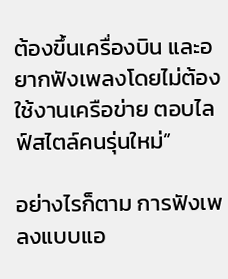ต้องขึ้นเครื่องบิน และอยากฟังเพลงโดยไม่ต้องใช้งานเครือข่าย ตอบไลฟ์สไตล์คนรุ่นใหม่”

อย่างไรก็ตาม การฟังเพลงแบบแอ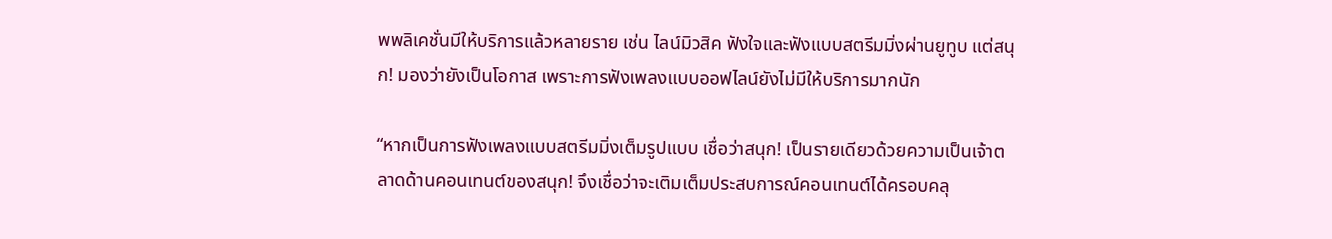พพลิเคชั่นมีให้บริการแล้วหลายราย เช่น ไลน์มิวสิค ฟังใจและฟังแบบสตรีมมิ่งผ่านยูทูบ แต่สนุก! มองว่ายังเป็นโอกาส เพราะการฟังเพลงแบบออฟไลน์ยังไม่มีให้บริการมากนัก

“หากเป็นการฟังเพลงแบบสตรีมมิ่งเต็มรูปแบบ เชื่อว่าสนุก! เป็นรายเดียวด้วยความเป็นเจ้าตลาดด้านคอนเทนต์ของสนุก! จึงเชื่อว่าจะเติมเต็มประสบการณ์คอนเทนต์ได้ครอบคลุ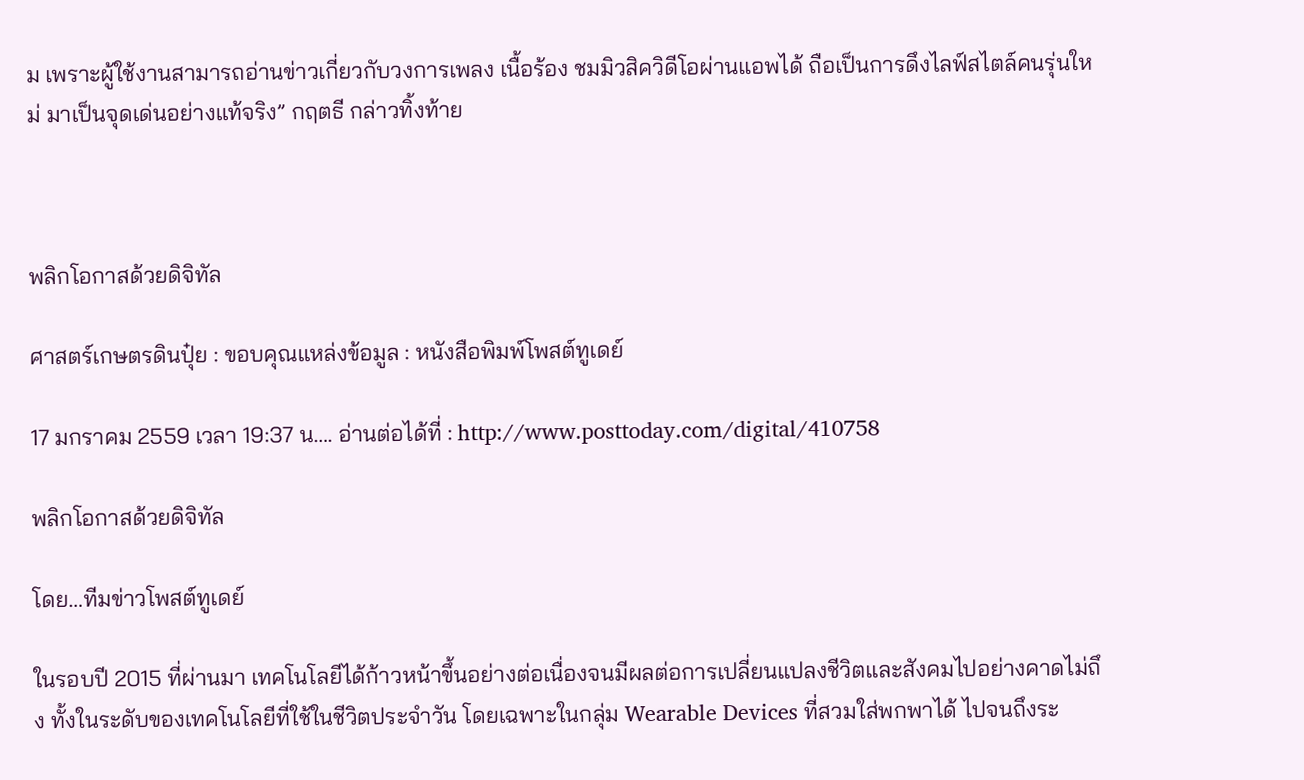ม เพราะผู้ใช้งานสามารถอ่านข่าวเกี่ยวกับวงการเพลง เนื้อร้อง ชมมิวสิควิดีโอผ่านแอพได้ ถือเป็นการดึงไลฟ์สไตล์คนรุ่นใหม่ มาเป็นจุดเด่นอย่างแท้จริง” กฤตธี กล่าวทิ้งท้าย



พลิกโอกาสด้วยดิจิทัล

ศาสตร์เกษตรดินปุ๋ย : ขอบคุณแหล่งข้อมูล : หนังสือพิมพ์โพสต์ทูเดย์

17 มกราคม 2559 เวลา 19:37 น…. อ่านต่อได้ที่ : http://www.posttoday.com/digital/410758

พลิกโอกาสด้วยดิจิทัล

โดย…ทีมข่าวโพสต์ทูเดย์

ในรอบปี 2015 ที่ผ่านมา เทคโนโลยีได้ก้าวหน้าขึ้นอย่างต่อเนื่องจนมีผลต่อการเปลี่ยนแปลงชีวิตและสังคมไปอย่างคาดไม่ถึง ทั้งในระดับของเทคโนโลยีที่ใช้ในชีวิตประจำวัน โดยเฉพาะในกลุ่ม Wearable Devices ที่สวมใส่พกพาได้ ไปจนถึงระ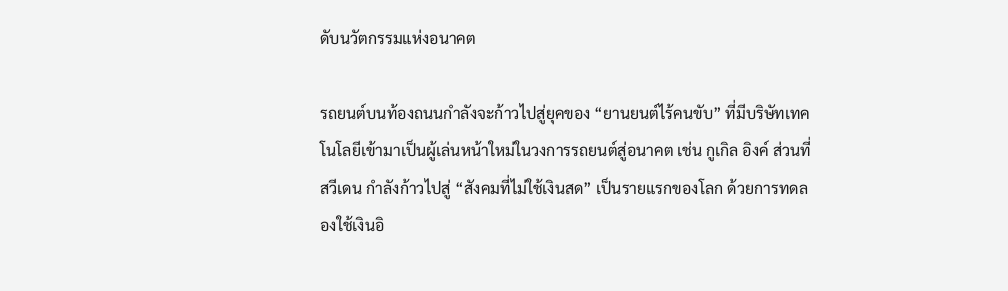ดับนวัตกรรมแห่งอนาคต

รถยนต์บนท้องถนนกำลังจะก้าวไปสู่ยุคของ “ยานยนต์ไร้คนขับ” ที่มีบริษัทเทคโนโลยีเข้ามาเป็นผู้เล่นหน้าใหม่ในวงการรถยนต์สู่อนาคต เช่น กูเกิล อิงค์ ส่วนที่สวีเดน กำลังก้าวไปสู่ “สังคมที่ไม่ใช้เงินสด” เป็นรายแรกของโลก ด้วยการทดลองใช้เงินอิ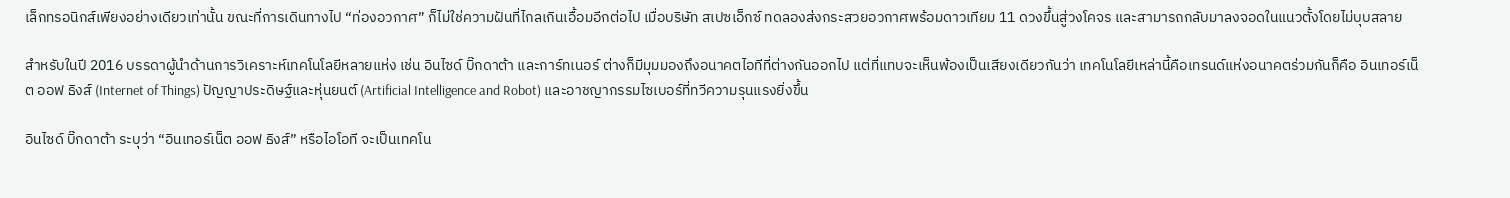เล็กทรอนิกส์เพียงอย่างเดียวเท่านั้น ขณะที่การเดินทางไป “ท่องอวกาศ” ก็ไม่ใช่ความฝันที่ไกลเกินเอื้อมอีกต่อไป เมื่อบริษัท สเปซเอ็กซ์ ทดลองส่งกระสวยอวกาศพร้อมดาวเทียม 11 ดวงขึ้นสู่วงโคจร และสามารถกลับมาลงจอดในแนวตั้งโดยไม่บุบสลาย

สำหรับในปี 2016 บรรดาผู้นำด้านการวิเคราะห์เทคโนโลยีหลายแห่ง เช่น อินไซด์ บิ๊กดาต้า และการ์ทเนอร์ ต่างก็มีมุมมองถึงอนาคตไอทีที่ต่างกันออกไป แต่ที่แทบจะเห็นพ้องเป็นเสียงเดียวกันว่า เทคโนโลยีเหล่านี้คือเทรนด์แห่งอนาคตร่วมกันก็คือ อินเทอร์เน็ต ออฟ ธิงส์ (Internet of Things) ปัญญาประดิษฐ์และหุ่นยนต์ (Artificial Intelligence and Robot) และอาชญากรรมไซเบอร์ที่ทวีความรุนแรงยิ่งขึ้น

อินไซด์ บิ๊กดาต้า ระบุว่า “อินเทอร์เน็ต ออฟ ธิงส์” หรือไอโอที จะเป็นเทคโน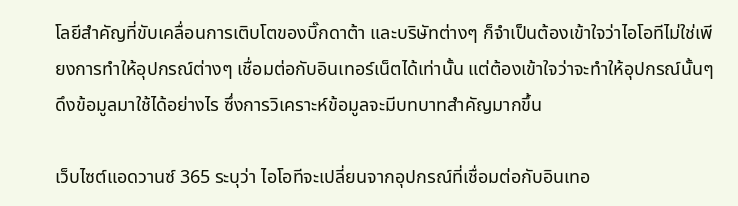โลยีสำคัญที่ขับเคลื่อนการเติบโตของบิ๊กดาต้า และบริษัทต่างๆ ก็จำเป็นต้องเข้าใจว่าไอโอทีไม่ใช่เพียงการทำให้อุปกรณ์ต่างๆ เชื่อมต่อกับอินเทอร์เน็ตได้เท่านั้น แต่ต้องเข้าใจว่าจะทำให้อุปกรณ์นั้นๆ ดึงข้อมูลมาใช้ได้อย่างไร ซึ่งการวิเคราะห์ข้อมูลจะมีบทบาทสำคัญมากขึ้น

เว็บไซต์แอดวานซ์ 365 ระบุว่า ไอโอทีจะเปลี่ยนจากอุปกรณ์ที่เชื่อมต่อกับอินเทอ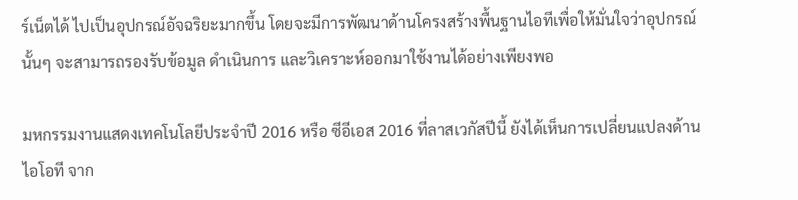ร์เน็ตได้ ไปเป็นอุปกรณ์อัจฉริยะมากขึ้น โดยจะมีการพัฒนาด้านโครงสร้างพื้นฐานไอทีเพื่อให้มั่นใจว่าอุปกรณ์นั้นๆ จะสามารถรองรับข้อมูล ดำเนินการ และวิเคราะห์ออกมาใช้งานได้อย่างเพียงพอ

มหกรรมงานแสดงเทคโนโลยีประจำปี 2016 หรือ ซีอีเอส 2016 ที่ลาสเวกัสปีนี้ ยังได้เห็นการเปลี่ยนแปลงด้านไอโอที จาก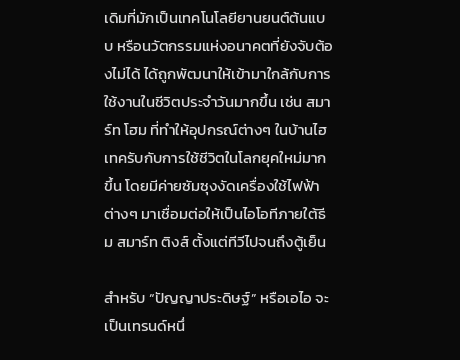เดิมที่มักเป็นเทคโนโลยียานยนต์ต้นแบบ หรือนวัตกรรมแห่งอนาคตที่ยังจับต้องไม่ได้ ได้ถูกพัฒนาให้เข้ามาใกล้กับการใช้งานในชีวิตประจำวันมากขึ้น เช่น สมาร์ท โฮม ที่ทำให้อุปกรณ์ต่างๆ ในบ้านไฮเทครับกับการใช้ชีวิตในโลกยุคใหม่มากขึ้น โดยมีค่ายซัมซุงงัดเครื่องใช้ไฟฟ้าต่างๆ มาเชื่อมต่อให้เป็นไอโอทีภายใต้ธีม สมาร์ท ติงส์ ตั้งแต่ทีวีไปจนถึงตู้เย็น

สำหรับ “ปัญญาประดิษฐ์” หรือเอไอ จะเป็นเทรนด์หนึ่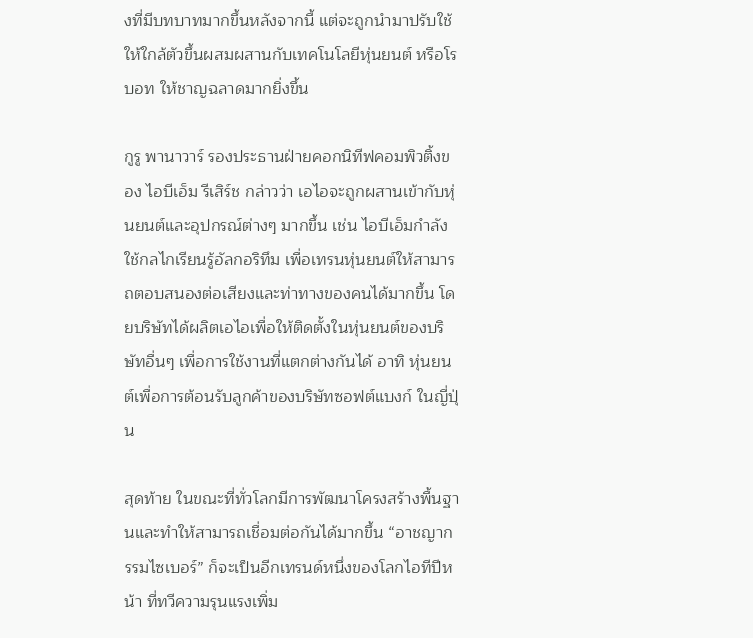งที่มีบทบาทมากขึ้นหลังจากนี้ แต่จะถูกนำมาปรับใช้ให้ใกล้ตัวขึ้นผสมผสานกับเทคโนโลยีหุ่นยนต์ หรือโรบอท ให้ชาญฉลาดมากยิ่งขึ้น

กูรู พานาวาร์ รองประธานฝ่ายคอกนิทีฟคอมพิวติ้งของ ไอบีเอ็ม รีเสิร์ช กล่าวว่า เอไอจะถูกผสานเข้ากับหุ่นยนต์และอุปกรณ์ต่างๆ มากขึ้น เช่น ไอบีเอ็มกำลังใช้กลไกเรียนรู้อัลกอริทึม เพื่อเทรนหุ่นยนต์ให้สามารถตอบสนองต่อเสียงและท่าทางของคนได้มากขึ้น โดยบริษัทได้ผลิตเอไอเพื่อให้ติดตั้งในหุ่นยนต์ของบริษัทอื่นๆ เพื่อการใช้งานที่แตกต่างกันได้ อาทิ หุ่นยนต์เพื่อการต้อนรับลูกค้าของบริษัทซอฟต์แบงก์ ในญี่ปุ่น

สุดท้าย ในขณะที่ทั่วโลกมีการพัฒนาโครงสร้างพื้นฐานและทำให้สามารถเชื่อมต่อกันได้มากขึ้น “อาชญากรรมไซเบอร์” ก็จะเป็นอีกเทรนด์หนึ่งของโลกไอทีปีหน้า ที่ทวีความรุนแรงเพิ่ม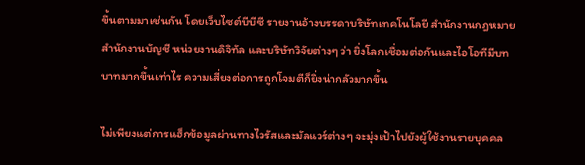ขึ้นตามมาเช่นกัน โดยเว็บไซต์บีบีซี รายงานอ้างบรรดาบริษัทเทคโนโลยี สำนักงานกฎหมาย สำนักงานบัญชี หน่วยงานดิจิทัล และบริษัทวิจัยต่างๆ ว่า ยิ่งโลกเชื่อมต่อกันและไอโอทีมีบทบาทมากขึ้นเท่าไร ความเสี่ยงต่อการถูกโจมตีก็ยิ่งน่ากลัวมากขึ้น

ไม่เพียงแต่การแฮ็กข้อมูลผ่านทางไวรัสและมัลแวร์ต่างๆ จะมุ่งเป้าไปยังผู้ใช้งานรายบุคคล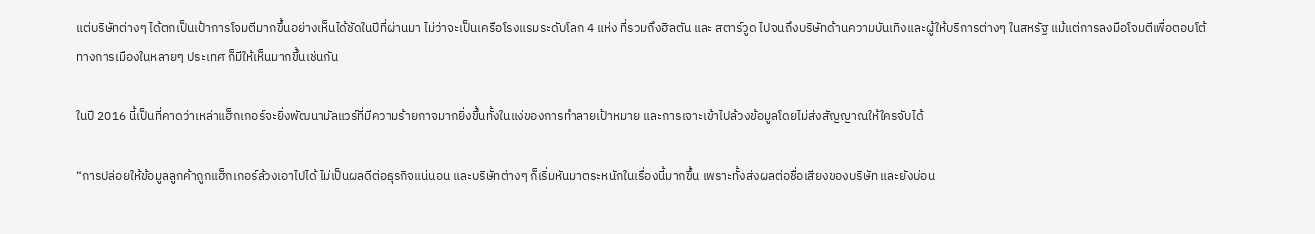แต่บริษัทต่างๆ ได้ตกเป็นเป้าการโจมตีมากขึ้นอย่างเห็นได้ชัดในปีที่ผ่านมา ไม่ว่าจะเป็นเครือโรงแรมระดับโลก 4 แห่ง ที่รวมถึงฮิลตัน และ สตาร์วูด ไปจนถึงบริษัทด้านความบันเทิงและผู้ให้บริการต่างๆ ในสหรัฐ แม้แต่การลงมือโจมตีเพื่อตอบโต้ทางการเมืองในหลายๆ ประเทศ ก็มีให้เห็นมากขึ้นเช่นกัน

ในปี 2016 นี้เป็นที่คาดว่าเหล่าแฮ็กเกอร์จะยิ่งพัฒนามัลแวร์ที่มีความร้ายกาจมากยิ่งขึ้นทั้งในแง่ของการทำลายเป้าหมาย และการเจาะเข้าไปล้วงข้อมูลโดยไม่ส่งสัญญาณให้ใครจับได้

“การปล่อยให้ข้อมูลลูกค้าถูกแฮ็กเกอร์ล้วงเอาไปได้ ไม่เป็นผลดีต่อธุรกิจแน่นอน และบริษัทต่างๆ ก็เริ่มหันมาตระหนักในเรื่องนี้มากขึ้น เพราะทั้งส่งผลต่อชื่อเสียงของบริษัท และยังบ่อน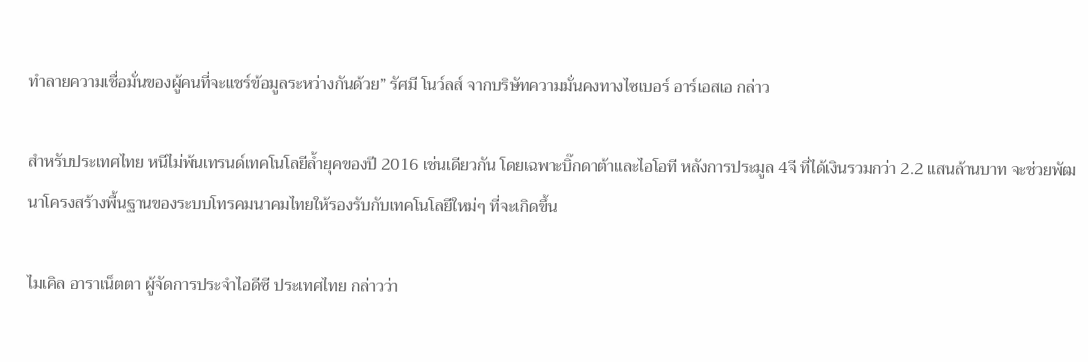ทำลายความเชื่อมั่นของผู้คนที่จะแชร์ข้อมูลระหว่างกันด้วย” รัศมี โนว์ลส์ จากบริษัทความมั่นคงทางไซเบอร์ อาร์เอสเอ กล่าว

สำหรับประเทศไทย หนีไม่พ้นเทรนด์เทคโนโลยีล้ำยุคของปี 2016 เช่นเดียวกัน โดยเฉพาะบิ๊กดาต้าและไอโอที หลังการประมูล 4จี ที่ได้เงินรวมกว่า 2.2 แสนล้านบาท จะช่วยพัฒนาโครงสร้างพื้นฐานของระบบโทรคมนาคมไทยให้รองรับกับเทคโนโลยีใหม่ๆ ที่จะเกิดขึ้น

ไมเคิล อาราเน็ตตา ผู้จัดการประจำไอดีซี ประเทศไทย กล่าวว่า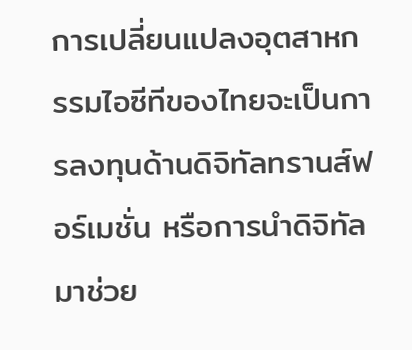การเปลี่ยนแปลงอุตสาหกรรมไอซีทีของไทยจะเป็นการลงทุนด้านดิจิทัลทรานส์ฟอร์เมชั่น หรือการนำดิจิทัลมาช่วย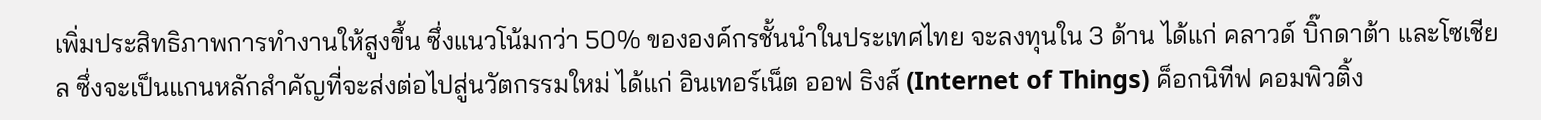เพิ่มประสิทธิภาพการทำงานให้สูงขึ้น ซึ่งแนวโน้มกว่า 50% ขององค์กรชั้นนำในประเทศไทย จะลงทุนใน 3 ด้าน ได้แก่ คลาวด์ บิ๊กดาต้า และโซเชียล ซึ่งจะเป็นแกนหลักสำคัญที่จะส่งต่อไปสู่นวัตกรรมใหม่ ได้แก่ อินเทอร์เน็ต ออฟ ธิงส์ (Internet of Things) ค็อกนิทีฟ คอมพิวติ้ง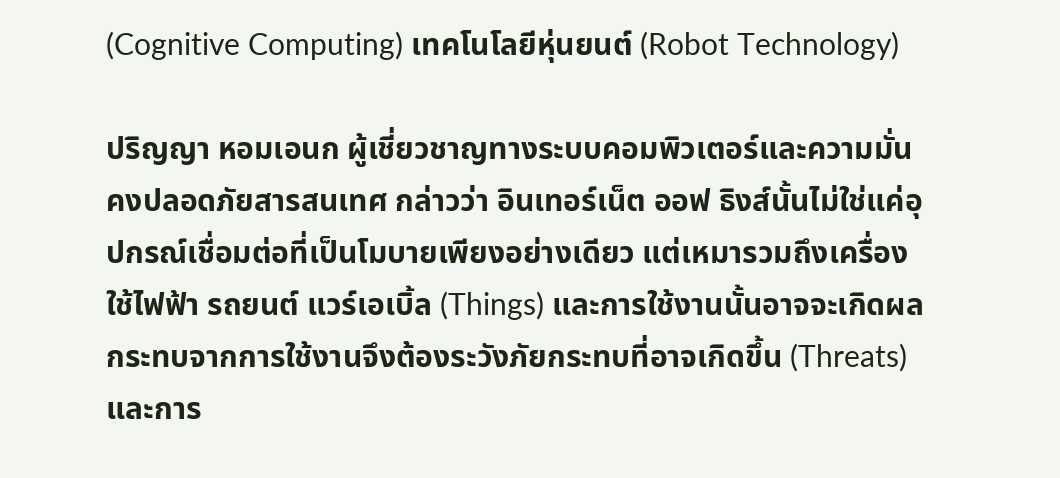(Cognitive Computing) เทคโนโลยีหุ่นยนต์ (Robot Technology)

ปริญญา หอมเอนก ผู้เชี่ยวชาญทางระบบคอมพิวเตอร์และความมั่นคงปลอดภัยสารสนเทศ กล่าวว่า อินเทอร์เน็ต ออฟ ธิงส์นั้นไม่ใช่แค่อุปกรณ์เชื่อมต่อที่เป็นโมบายเพียงอย่างเดียว แต่เหมารวมถึงเครื่องใช้ไฟฟ้า รถยนต์ แวร์เอเบิ้ล (Things) และการใช้งานนั้นอาจจะเกิดผลกระทบจากการใช้งานจึงต้องระวังภัยกระทบที่อาจเกิดขึ้น (Threats) และการ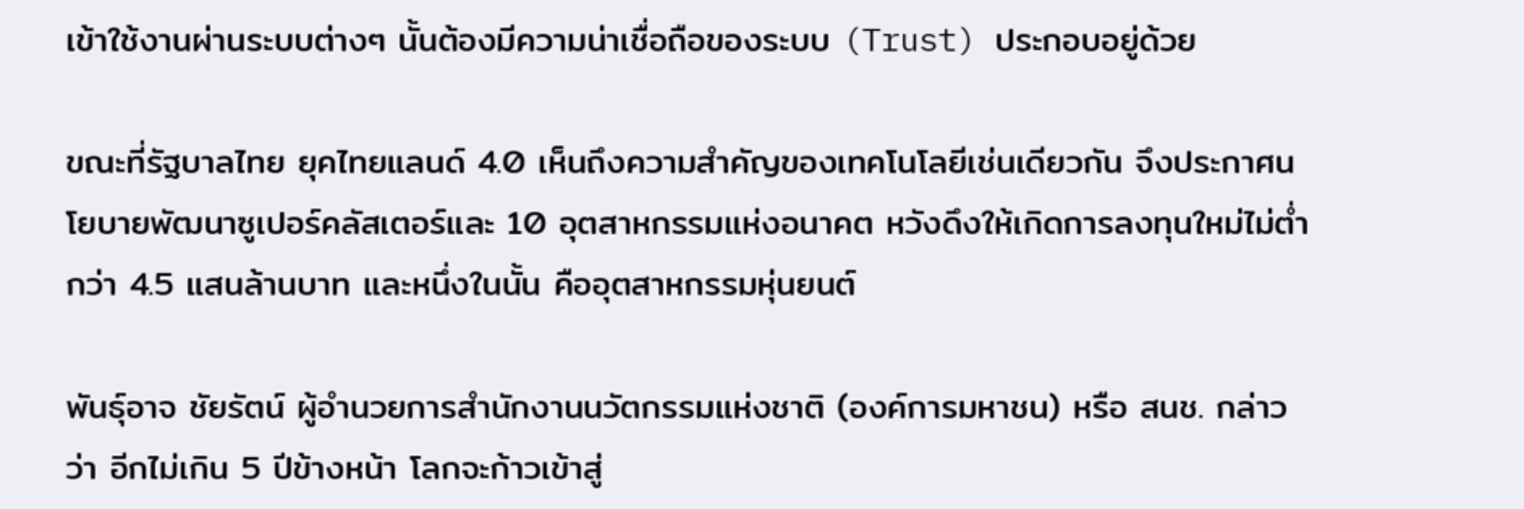เข้าใช้งานผ่านระบบต่างๆ นั้นต้องมีความน่าเชื่อถือของระบบ (Trust) ประกอบอยู่ด้วย

ขณะที่รัฐบาลไทย ยุคไทยแลนด์ 4.0 เห็นถึงความสำคัญของเทคโนโลยีเช่นเดียวกัน จึงประกาศนโยบายพัฒนาซูเปอร์คลัสเตอร์และ 10 อุตสาหกรรมแห่งอนาคต หวังดึงให้เกิดการลงทุนใหม่ไม่ต่ำกว่า 4.5 แสนล้านบาท และหนึ่งในนั้น คืออุตสาหกรรมหุ่นยนต์

พันธุ์อาจ ชัยรัตน์ ผู้อำนวยการสำนักงานนวัตกรรมแห่งชาติ (องค์การมหาชน) หรือ สนช. กล่าวว่า อีกไม่เกิน 5 ปีข้างหน้า โลกจะก้าวเข้าสู่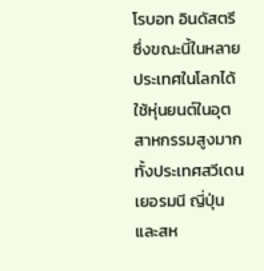โรบอท อินดัสตรี ซึ่งขณะนี้ในหลายประเทศในโลกได้ใช้หุ่นยนต์ในอุตสาหกรรมสูงมากทั้งประเทศสวีเดน เยอรมนี ญี่ปุ่น และสห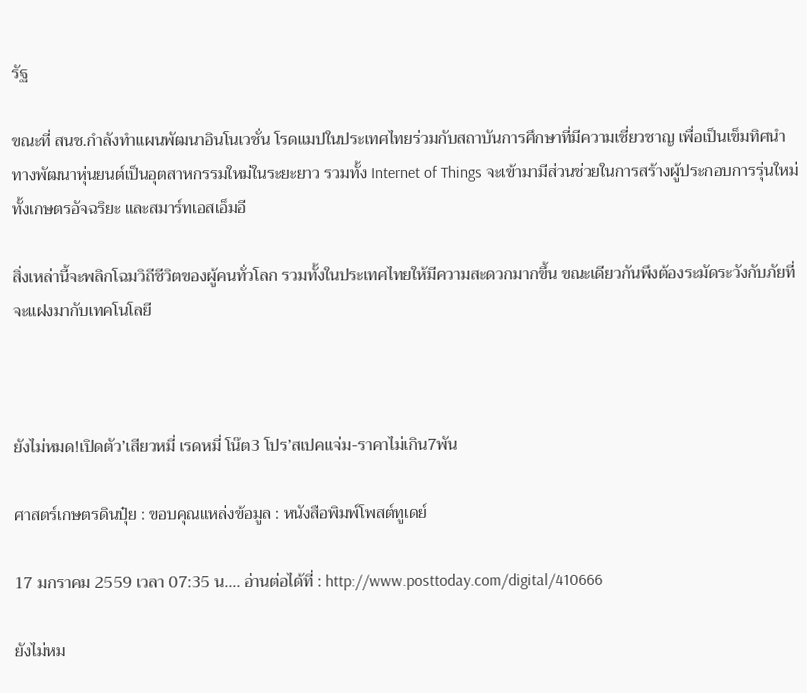รัฐ

ขณะที่ สนช.กำลังทำแผนพัฒนาอินโนเวชั่น โรดแมปในประเทศไทยร่วมกับสถาบันการศึกษาที่มีความเชี่ยวชาญ เพื่อเป็นเข็มทิศนำทางพัฒนาหุ่นยนต์เป็นอุตสาหกรรมใหม่ในระยะยาว รวมทั้ง Internet of Things จะเข้ามามีส่วนช่วยในการสร้างผู้ประกอบการรุ่นใหม่ ทั้งเกษตรอัจฉริยะ และสมาร์ทเอสเอ็มอี

สิ่งเหล่านี้จะพลิกโฉมวิถีชีวิตของผู้คนทั่วโลก รวมทั้งในประเทศไทยให้มีความสะดวกมากขึ้น ขณะเดียวกันพึงต้องระมัดระวังกับภัยที่จะแฝงมากับเทคโนโลยี



ยังไม่หมด!เปิดตัว’เสียวหมี่ เรดหมี่ โน๊ต3 โปร’สเปคแจ่ม-ราคาไม่เกิน7พัน

ศาสตร์เกษตรดินปุ๋ย : ขอบคุณแหล่งข้อมูล : หนังสือพิมพ์โพสต์ทูเดย์

17 มกราคม 2559 เวลา 07:35 น…. อ่านต่อได้ที่ : http://www.posttoday.com/digital/410666

ยังไม่หม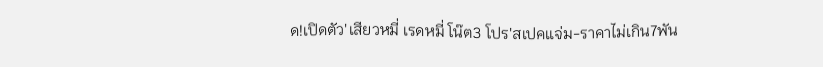ด!เปิดตัว'เสียวหมี่ เรดหมี่ โน๊ต3 โปร'สเปคแจ่ม-ราคาไม่เกิน7พัน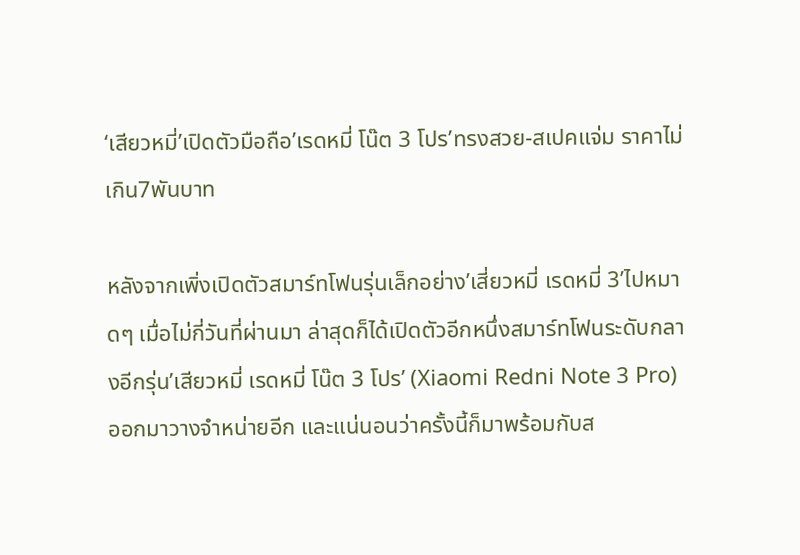‘เสียวหมี่’เปิดตัวมือถือ’เรดหมี่ โน๊ต 3 โปร’ทรงสวย-สเปคแจ่ม ราคาไม่เกิน7พันบาท

หลังจากเพิ่งเปิดตัวสมาร์ทโฟนรุ่นเล็กอย่าง’เสี่ยวหมี่ เรดหมี่ 3’ไปหมาดๆ เมื่อไม่กี่วันที่ผ่านมา ล่าสุดก็ได้เปิดตัวอีกหนึ่งสมาร์ทโฟนระดับกลางอีกรุ่น’เสียวหมี่ เรดหมี่ โน๊ต 3 โปร’ (Xiaomi Redni Note 3 Pro) ออกมาวางจำหน่ายอีก และแน่นอนว่าครั้งนี้ก็มาพร้อมกับส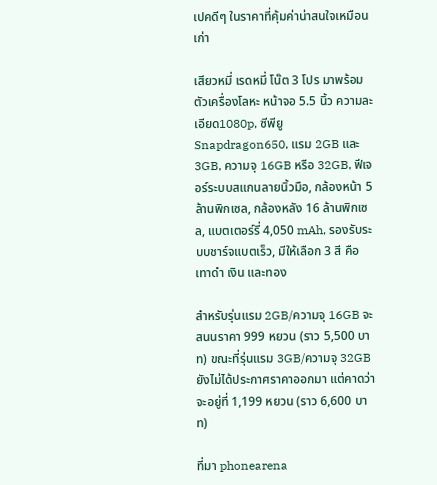เปคดีๆ ในราคาที่คุ้มค่าน่าสนใจเหมือนเก่า

เสียวหมี่ เรดหมี่ โน๊ต 3 โปร มาพร้อมตัวเครื่องโลหะ หน้าจอ 5.5 นิ้ว ความละเอียด1080p, ซีพียู Snapdragon650, แรม 2GB และ 3GB, ความจุ 16GB หรือ 32GB, ฟีเจอร์ระบบสแกนลายนิ้วมือ, กล้องหน้า 5 ล้านพิกเซล, กล้องหลัง 16 ล้านพิกเซล, แบตเตอร์รี่ 4,050 mAh, รองรับระบบชาร์จแบตเร็ว, มีให้เลือก 3 สี คือ เทาดำ เงิน และทอง

สำหรับรุ่นแรม 2GB/ความจุ 16GB จะสนนราคา 999 หยวน (ราว 5,500 บาท) ขณะที่รุ่นแรม 3GB/ความจุ 32GB ยังไม่ได้ประกาศราคาออกมา แต่คาดว่าจะอยู่ที่ 1,199 หยวน (ราว 6,600 บาท)

ที่มา phonearena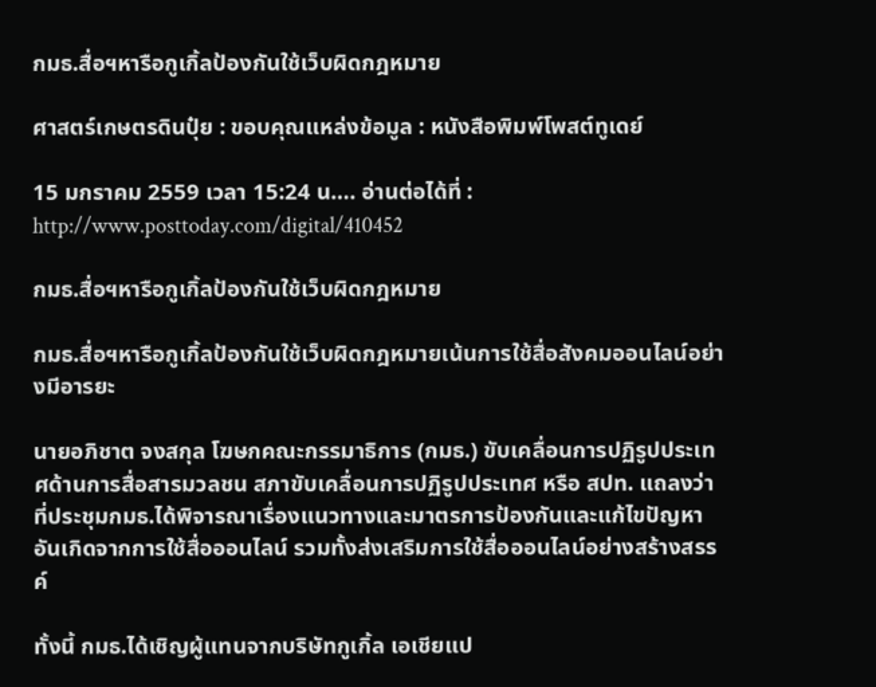กมธ.สื่อฯหารือกูเกิ้ลป้องกันใช้เว็บผิดกฎหมาย

ศาสตร์เกษตรดินปุ๋ย : ขอบคุณแหล่งข้อมูล : หนังสือพิมพ์โพสต์ทูเดย์

15 มกราคม 2559 เวลา 15:24 น…. อ่านต่อได้ที่ : http://www.posttoday.com/digital/410452

กมธ.สื่อฯหารือกูเกิ้ลป้องกันใช้เว็บผิดกฎหมาย

กมธ.สื่อฯหารือกูเกิ้ลป้องกันใช้เว็บผิดกฎหมายเน้นการใช้สื่อสังคมออนไลน์อย่างมีอารยะ

นายอภิชาต จงสกุล โฆษกคณะกรรมาธิการ (กมธ.) ขับเคลื่อนการปฏิรูปประเทศด้านการสื่อสารมวลชน สภาขับเคลื่อนการปฏิรูปประเทศ หรือ สปท. แถลงว่า ที่ประชุมกมธ.ได้พิจารณาเรื่องแนวทางและมาตรการป้องกันและแก้ไขปัญหาอันเกิดจากการใช้สื่อออนไลน์ รวมทั้งส่งเสริมการใช้สื่อออนไลน์อย่างสร้างสรรค์

ทั้งนี้ กมธ.ได้เชิญผู้แทนจากบริษัทกูเกิ้ล เอเชียแป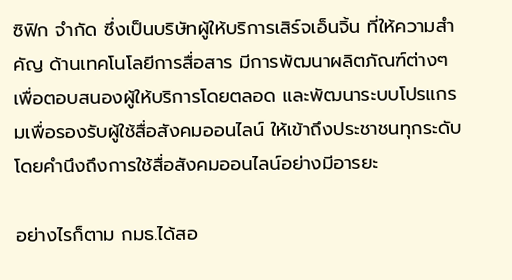ซิฟิก จำกัด ซึ่งเป็นบริษัทผู้ให้บริการเสิร์จเอ็นจิ้น ที่ให้ความสำคัญ ด้านเทคโนโลยีการสื่อสาร มีการพัฒนาผลิตภัณฑ์ต่างๆ เพื่อตอบสนองผู้ให้บริการโดยตลอด และพัฒนาระบบโปรแกรมเพื่อรองรับผู้ใช้สื่อสังคมออนไลน์ ให้เข้าถึงประชาชนทุกระดับ  โดยคำนึงถึงการใช้สื่อสังคมออนไลน์อย่างมีอารยะ

อย่างไรก็ตาม กมธ.ได้สอ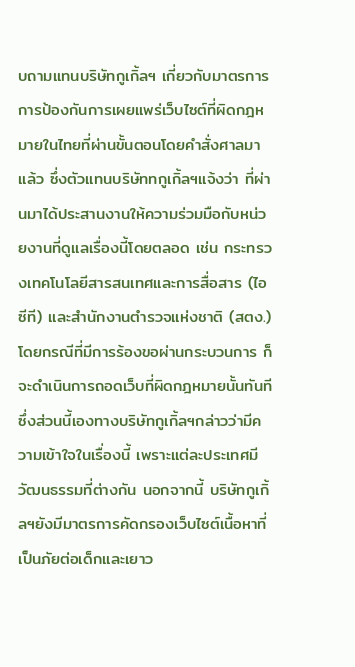บถามแทนบริษัทกูเกิ้ลฯ เกี่ยวกับมาตรการการป้องกันการเผยแพร่เว็บไซต์ที่ผิดกฎหมายในไทยที่ผ่านขั้นตอนโดยคำสั่งศาลมาแล้ว ซึ่งตัวแทนบริษัททกูเกิ้ลฯแจ้งว่า ที่ผ่านมาได้ประสานงานให้ความร่วมมือกับหน่วยงานที่ดูแลเรื่องนี้โดยตลอด เช่น กระทรวงเทคโนโลยีสารสนเทศและการสื่อสาร (ไอซีที) และสำนักงานตำรวจแห่งชาติ (สตง.)  โดยกรณีที่มีการร้องขอผ่านกระบวนการ ก็จะดำเนินการถอดเว็บที่ผิดกฎหมายนั้นทันที ซึ่งส่วนนี้เองทางบริษัทกูเกิ้ลฯกล่าวว่ามีความเข้าใจในเรื่องนี้ เพราะแต่ละประเทศมีวัฒนธรรมที่ต่างกัน นอกจากนี้ บริษัทกูเกิ้ลฯยังมีมาตรการคัดกรองเว็บไซต์เนื้อหาที่เป็นภัยต่อเด็กและเยาว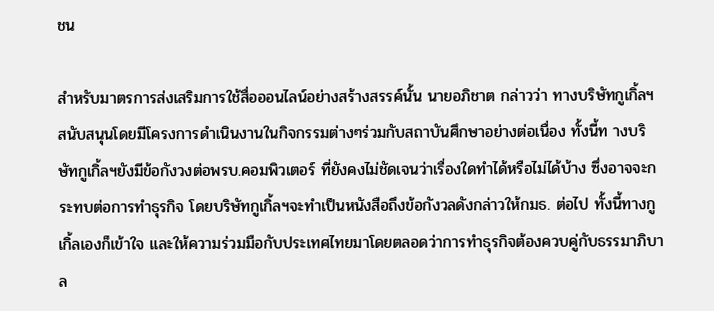ชน

สำหรับมาตรการส่งเสริมการใช้สื่อออนไลน์อย่างสร้างสรรค์นั้น นายอภิชาต กล่าวว่า ทางบริษัทกูเกิ้ลฯ สนับสนุนโดยมีโครงการดำเนินงานในกิจกรรมต่างๆร่วมกับสถาบันศึกษาอย่างต่อเนื่อง ทั้งนี้ท างบริษัทกูเกิ้ลฯยังมีข้อกังวงต่อพรบ.คอมพิวเตอร์ ที่ยังคงไม่ชัดเจนว่าเรื่องใดทำได้หรือไม่ได้บ้าง ซึ่งอาจจะกระทบต่อการทำธุรกิจ โดยบริษัทกูเกิ้ลฯจะทำเป็นหนังสือถึงข้อกังวลดังกล่าวให้กมธ. ต่อไป ทั้งนี้ทางกูเกิ้ลเองก็เข้าใจ และให้ความร่วมมือกับประเทศไทยมาโดยตลอดว่าการทำธุรกิจต้องควบคู่กับธรรมาภิบาล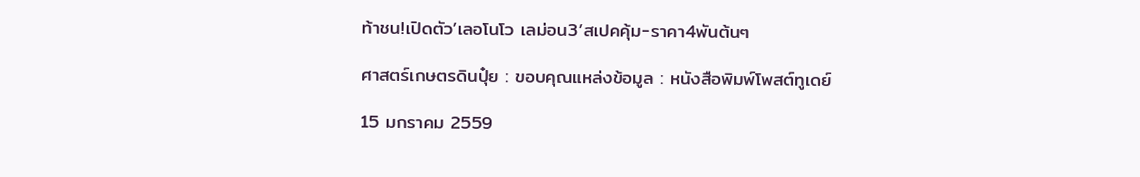ท้าชน!เปิดตัว’เลอโนโว เลม่อน3’สเปคคุ้ม-ราคา4พันต้นๆ

ศาสตร์เกษตรดินปุ๋ย : ขอบคุณแหล่งข้อมูล : หนังสือพิมพ์โพสต์ทูเดย์

15 มกราคม 2559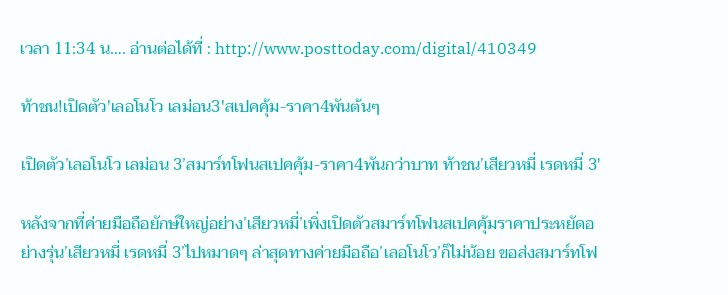เวลา 11:34 น…. อ่านต่อได้ที่ : http://www.posttoday.com/digital/410349

ท้าชน!เปิดตัว'เลอโนโว เลม่อน3'สเปคคุ้ม-ราคา4พันต้นๆ

เปิดตัว’เลอโนโว เลม่อน 3’สมาร์ทโฟนสเปคคุ้ม-ราคา4พันกว่าบาท ท้าชน’เสียวหมี่ เรดหมี่ 3′

หลังจากที่ค่ายมือถือยักษ์ใหญ่อย่าง’เสียวหมี่’เพิ่งเปิดตัวสมาร์ทโฟนสเปคคุ้มราคาประหยัดอย่างรุ่น’เสียวหมี่ เรดหมี่ 3’ไปหมาดๆ ล่าสุดทางค่ายมือถือ’เลอโนโว’ก็ไม่น้อย ขอส่งสมาร์ทโฟ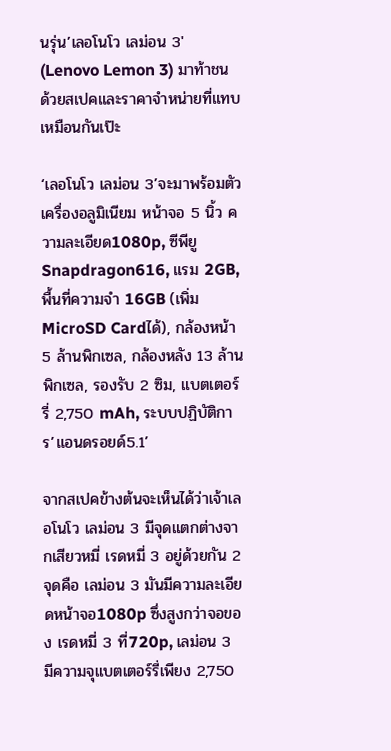นรุ่น’เลอโนโว เลม่อน 3′ (Lenovo Lemon 3) มาท้าชนด้วยสเปคและราคาจำหน่ายที่แทบเหมือนกันเป๊ะ

‘เลอโนโว เลม่อน 3’จะมาพร้อมตัวเครื่องอลูมิเนียม หน้าจอ 5 นิ้ว ความละเอียด1080p, ซีพียู Snapdragon616, แรม 2GB, พื้นที่ความจำ 16GB (เพิ่มMicroSD Cardได้), กล้องหน้า 5 ล้านพิกเซล, กล้องหลัง 13 ล้านพิกเซล, รองรับ 2 ซิม, แบตเตอร์รี่ 2,750 mAh, ระบบปฏิบัติการ’แอนดรอยด์5.1’

จากสเปคข้างต้นจะเห็นได้ว่าเจ้าเลอโนโว เลม่อน 3 มีจุดแตกต่างจากเสียวหมี่ เรดหมี่ 3 อยู่ด้วยกัน 2 จุดคือ เลม่อน 3 มันมีความละเอียดหน้าจอ1080p ซึ่งสูงกว่าจอของ เรดหมี่ 3 ที่720p, เลม่อน 3 มีความจุแบตเตอร์รี่เพียง 2,750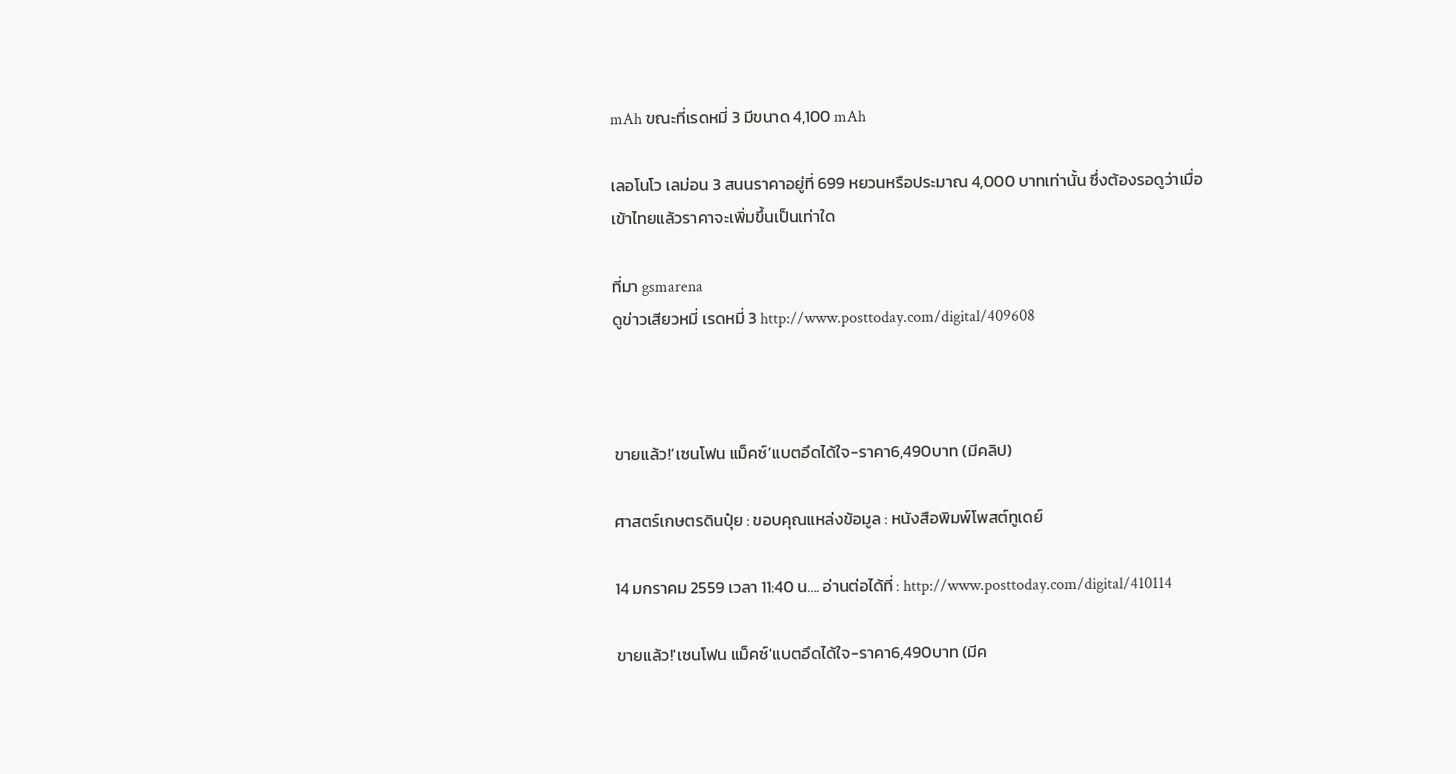mAh ขณะที่เรดหมี่ 3 มีขนาด 4,100 mAh

เลอโนโว เลม่อน 3 สนนราคาอยู่ที่ 699 หยวนหรือประมาณ 4,000 บาทเท่านั้น ซึ่งต้องรอดูว่าเมื่อเข้าไทยแล้วราคาจะเพิ่มขึ้นเป็นเท่าใด

ที่มา gsmarena
ดูข่าวเสียวหมี่ เรดหมี่ 3 http://www.posttoday.com/digital/409608



ขายแล้ว!’เซนโฟน แม็คซ์’แบตอึดได้ใจ-ราคา6,490บาท (มีคลิป)

ศาสตร์เกษตรดินปุ๋ย : ขอบคุณแหล่งข้อมูล : หนังสือพิมพ์โพสต์ทูเดย์

14 มกราคม 2559 เวลา 11:40 น…. อ่านต่อได้ที่ : http://www.posttoday.com/digital/410114

ขายแล้ว!'เซนโฟน แม็คซ์'แบตอึดได้ใจ-ราคา6,490บาท (มีค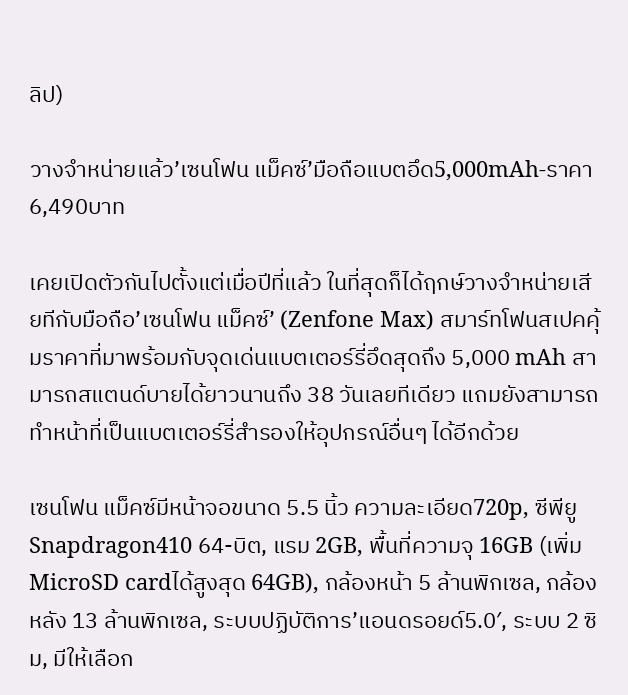ลิป)

วางจำหน่ายแล้ว’เซนโฟน แม็คซ์’มือถือแบตอึด5,000mAh-ราคา6,490บาท

เคยเปิดตัวกันไปตั้งแต่เมื่อปีที่แล้ว ในที่สุดก็ได้ฤกษ์วางจำหน่ายเสียทีกับมือถือ’เซนโฟน แม็คซ์’ (Zenfone Max) สมาร์ทโฟนสเปคคุ้มราคาที่มาพร้อมกับจุดเด่นแบตเตอร์รี่อึดสุดถึง 5,000 mAh สามารถสแตนด์บายได้ยาวนานถึง 38 วันเลยทีเดียว แถมยังสามารถทำหน้าที่เป็นแบตเตอร์รี่สำรองให้อุปกรณ์อื่นๆ ได้อีกด้วย

เซนโฟน แม็คซ์มีหน้าจอขนาด 5.5 นิ้ว ความละเอียด720p, ซีพียู Snapdragon410 64-บิต, แรม 2GB, พื้นที่ความจุ 16GB (เพิ่มMicroSD cardได้สูงสุด 64GB), กล้องหน้า 5 ล้านพิกเซล, กล้องหลัง 13 ล้านพิกเซล, ระบบปฏิบัติการ’แอนดรอยด์5.0′, ระบบ 2 ซิม, มีให้เลือก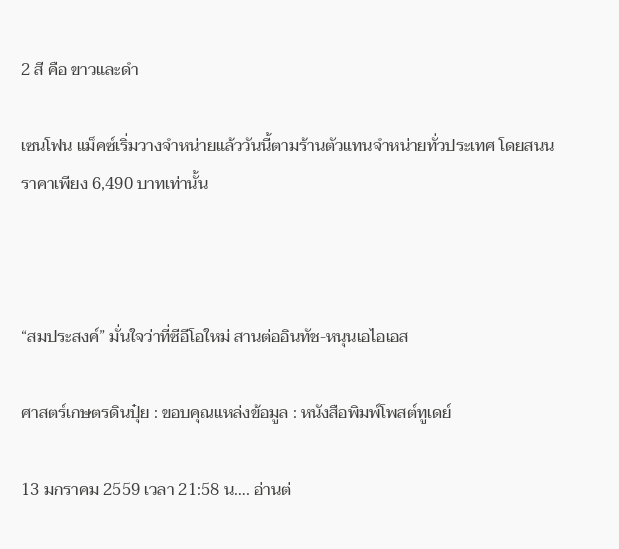2 สี คือ ขาวและดำ

เซนโฟน แม็คซ์เริ่มวางจำหน่ายแล้ววันนี้ตามร้านตัวแทนจำหน่ายทั่วประเทศ โดยสนนราคาเพียง 6,490 บาทเท่านั้น



“สมประสงค์” มั่นใจว่าที่ซีอีโอใหม่ สานต่ออินทัช-หนุนเอไอเอส

ศาสตร์เกษตรดินปุ๋ย : ขอบคุณแหล่งข้อมูล : หนังสือพิมพ์โพสต์ทูเดย์

13 มกราคม 2559 เวลา 21:58 น…. อ่านต่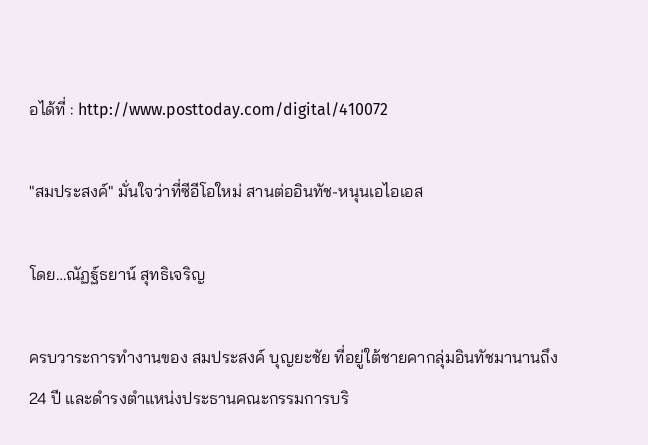อได้ที่ : http://www.posttoday.com/digital/410072

"สมประสงค์" มั่นใจว่าที่ซีอีโอใหม่ สานต่ออินทัช-หนุนเอไอเอส

โดย…ณัฏฐ์ธยาน์ สุทธิเจริญ

ครบวาระการทำงานของ สมประสงค์ บุญยะชัย ที่อยู่ใต้ชายคากลุ่มอินทัชมานานถึง 24 ปี และดำรงตำแหน่งประธานคณะกรรมการบริ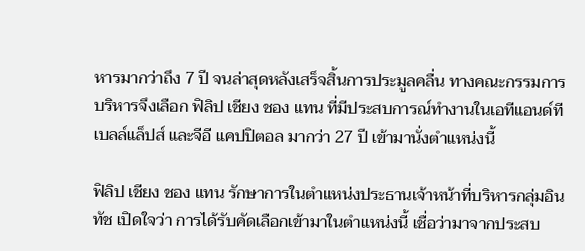หารมากว่าถึง 7 ปี จนล่าสุดหลังเสร็จสิ้นการประมูลคลื่น ทางคณะกรรมการบริหารจึงเลือก ฟิลิป เชียง ชอง แทน ที่มีประสบการณ์ทำงานในเอทีแอนด์ที เบลล์แล็ปส์ และจีอี แคปปิตอล มากว่า 27 ปี เข้ามานั่งตำแหน่งนี้

ฟิลิป เชียง ชอง แทน รักษาการในตำแหน่งประธานเจ้าหน้าที่บริหารกลุ่มอินทัช เปิดใจว่า การได้รับคัดเลือกเข้ามาในตำแหน่งนี้ เชื่อว่ามาจากประสบ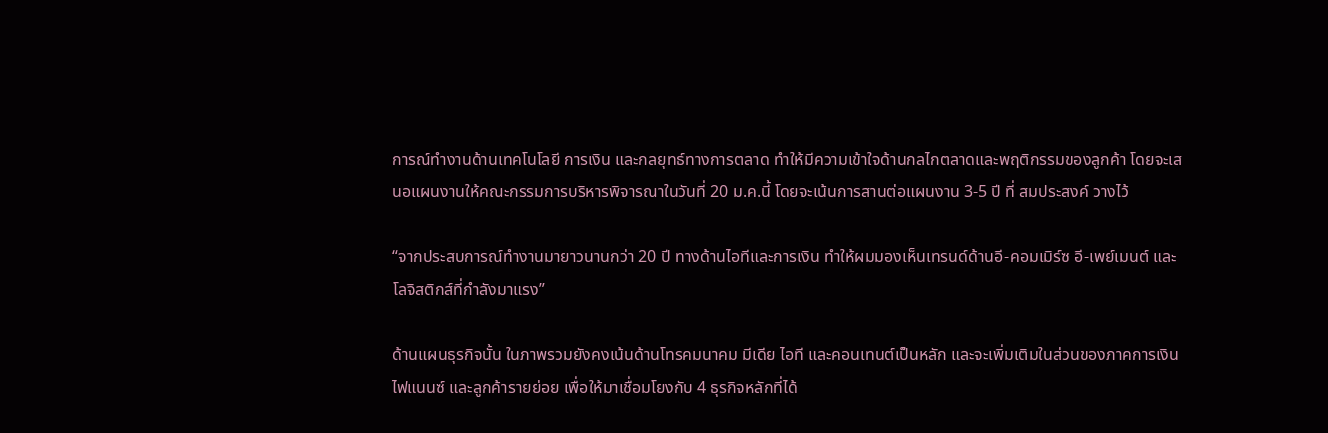การณ์ทำงานด้านเทคโนโลยี การเงิน และกลยุทธ์ทางการตลาด ทำให้มีความเข้าใจด้านกลไกตลาดและพฤติกรรมของลูกค้า โดยจะเสนอแผนงานให้คณะกรรมการบริหารพิจารณาในวันที่ 20 ม.ค.นี้ โดยจะเน้นการสานต่อแผนงาน 3-5 ปี ที่ สมประสงค์ วางไว้

“จากประสบการณ์ทำงานมายาวนานกว่า 20 ปี ทางด้านไอทีและการเงิน ทำให้ผมมองเห็นเทรนด์ด้านอี-คอมเมิร์ซ อี-เพย์เมนต์ และโลจิสติกส์ที่กำลังมาแรง”

ด้านแผนธุรกิจนั้น ในภาพรวมยังคงเน้นด้านโทรคมนาคม มีเดีย ไอที และคอนเทนต์เป็นหลัก และจะเพิ่มเติมในส่วนของภาคการเงิน ไฟแนนซ์ และลูกค้ารายย่อย เพื่อให้มาเชื่อมโยงกับ 4 ธุรกิจหลักที่ได้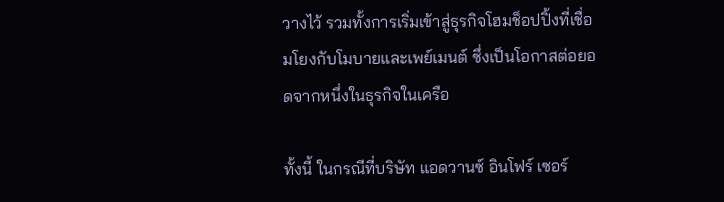วางไว้ รวมทั้งการเริ่มเข้าสู่ธุรกิจโฮมช็อปปิ้งที่เชื่อมโยงกับโมบายและเพย์เมนต์ ซึ่งเป็นโอกาสต่อยอดจากหนึ่งในธุรกิจในเครือ

ทั้งนี้ ในกรณีที่บริษัท แอดวานซ์ อินโฟร์ เซอร์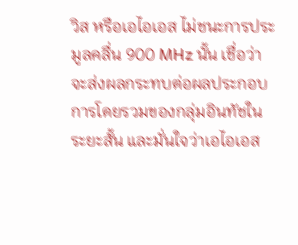วิส หรือเอไอเอส ไม่ชนะการประมูลคลื่น 900 MHz นั้น เชื่อว่าจะส่งผลกระทบต่อผลประกอบการโดยรวมของกลุ่มอินทัชในระยะสั้น และมั่นใจว่าเอไอเอส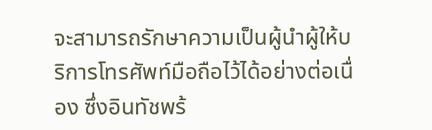จะสามารถรักษาความเป็นผู้นำผู้ให้บริการโทรศัพท์มือถือไว้ได้อย่างต่อเนื่อง ซึ่งอินทัชพร้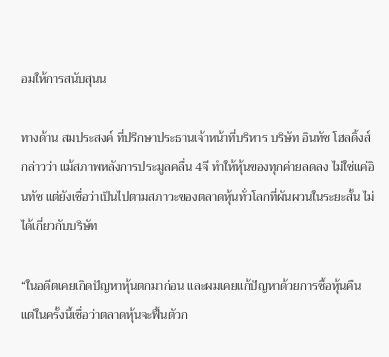อมให้การสนับสุนน

ทางด้าน สมประสงค์ ที่ปรึกษาประธานเจ้าหน้าที่บริหาร บริษัท อินทัช โฮลดิ้งส์ กล่าวว่า แม้สภาพหลังการประมูลคลื่น 4จี ทำให้หุ้นของทุกค่ายลดลง ไม่ใช่แค่อินทัช แต่ยังเชื่อว่าเป็นไปตามสภาวะของตลาดหุ้นทั่วโลกที่ผันผวนในระยะสั้น ไม่ได้เกี่ยวกับบริษัท

“ในอดีตเคยเกิดปัญหาหุ้นตกมาก่อน และผมเคยแก้ปัญหาด้วยการซื้อหุ้นคืน แต่ในครั้งนี้เชื่อว่าตลาดหุ้นจะฟื้นตัวก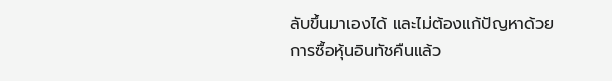ลับขึ้นมาเองได้ และไม่ต้องแก้ปัญหาด้วยการซื้อหุ้นอินทัชคืนแล้ว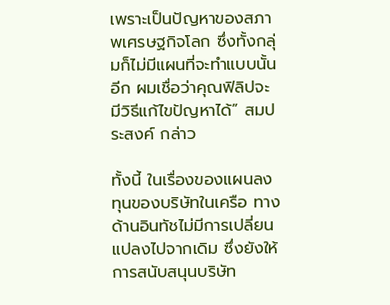เพราะเป็นปัญหาของสภาพเศรษฐกิจโลก ซึ่งทั้งกลุ่มก็ไม่มีแผนที่จะทำแบบนั้นอีก ผมเชื่อว่าคุณฟิลิปจะมีวิธีแก้ไขปัญหาได้” สมประสงค์ กล่าว

ทั้งนี้ ในเรื่องของแผนลงทุนของบริษัทในเครือ ทางด้านอินทัชไม่มีการเปลี่ยนแปลงไปจากเดิม ซึ่งยังให้การสนับสนุนบริษัท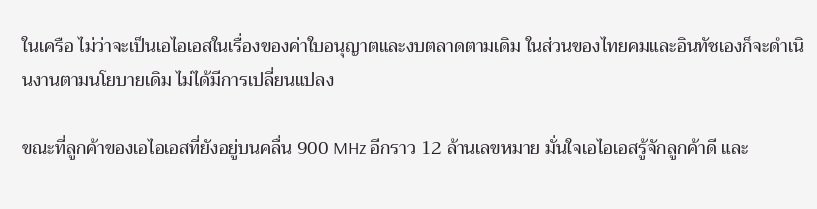ในเครือ ไม่ว่าจะเป็นเอไอเอสในเรื่องของค่าใบอนุญาตและงบตลาดตามเดิม ในส่วนของไทยคมและอินทัชเองก็จะดำเนินงานตามนโยบายเดิม ไม่ได้มีการเปลี่ยนแปลง

ขณะที่ลูกค้าของเอไอเอสที่ยังอยู่บนคลื่น 900 MHz อีกราว 12 ล้านเลขหมาย มั่นใจเอไอเอสรู้จักลูกค้าดี และ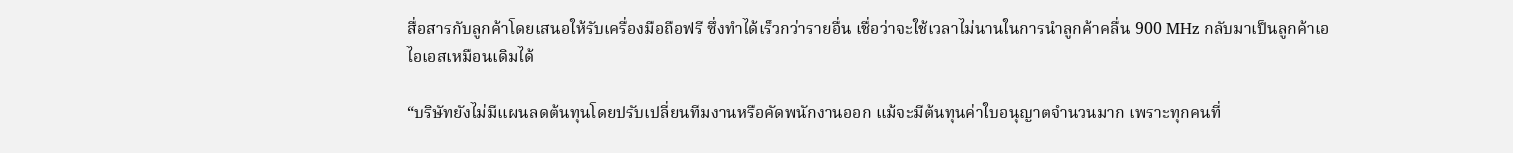สื่อสารกับลูกค้าโดยเสนอให้รับเครื่องมือถือฟรี ซึ่งทำได้เร็วกว่ารายอื่น เชื่อว่าจะใช้เวลาไม่นานในการนำลูกค้าคลื่น 900 MHz กลับมาเป็นลูกค้าเอไอเอสเหมือนเดิมได้

“บริษัทยังไม่มีแผนลดต้นทุนโดยปรับเปลี่ยนทีมงานหรือคัดพนักงานออก แม้จะมีต้นทุนค่าใบอนุญาตจำนวนมาก เพราะทุกคนที่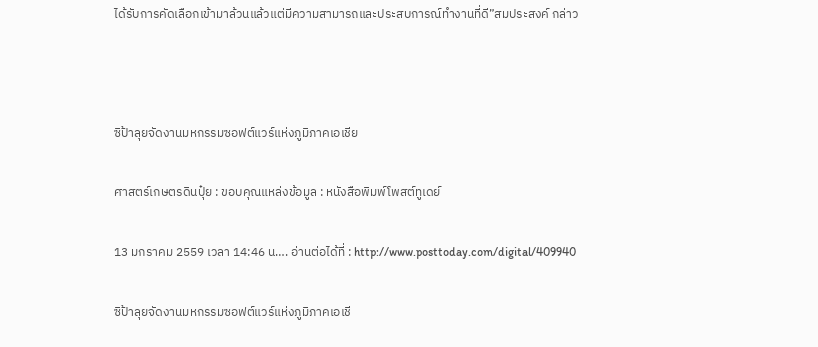ได้รับการคัดเลือกเข้ามาล้วนแล้วแต่มีความสามารถและประสบการณ์ทำงานที่ดี”สมประสงค์ กล่าว



ซิป้าลุยจัดงานมหกรรมซอฟต์แวร์แห่งภูมิภาคเอเชีย

ศาสตร์เกษตรดินปุ๋ย : ขอบคุณแหล่งข้อมูล : หนังสือพิมพ์โพสต์ทูเดย์

13 มกราคม 2559 เวลา 14:46 น…. อ่านต่อได้ที่ : http://www.posttoday.com/digital/409940

ซิป้าลุยจัดงานมหกรรมซอฟต์แวร์แห่งภูมิภาคเอเชี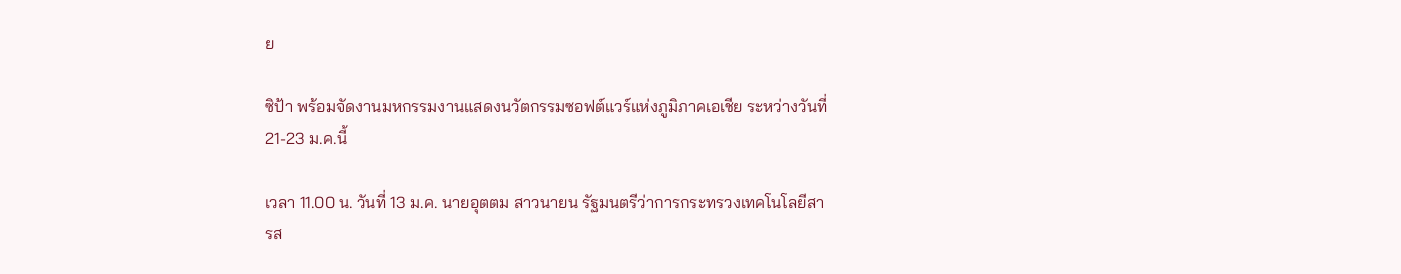ย

ซิป้า พร้อมจัดงานมหกรรมงานแสดงนวัตกรรมซอฟต์แวร์แห่งภูมิภาคเอเชีย ระหว่างวันที่ 21-23 ม.ค.นี้

เวลา 11.00 น. วันที่ 13 ม.ค. นายอุตตม สาวนายน รัฐมนตรีว่าการกระทรวงเทคโนโลยีสารส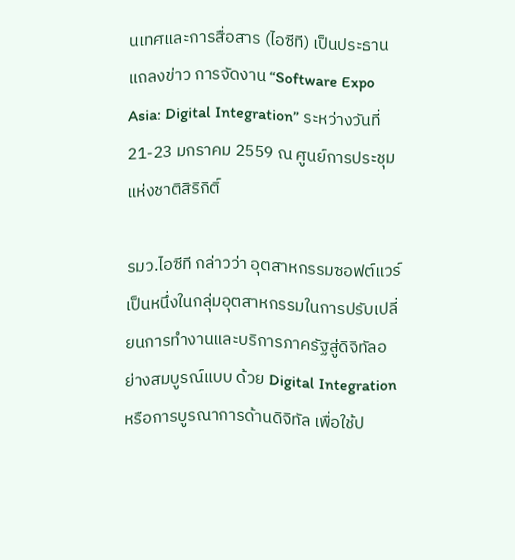นเทศและการสื่อสาร (ไอซีที) เป็นประธานแถลงข่าว การจัดงาน “Software Expo Asia: Digital Integration” ระหว่างวันที่ 21-23 มกราคม 2559 ณ ศูนย์การประชุมแห่งชาติสิริกิติ์

รมว.ไอซีที กล่าวว่า อุตสาหกรรมซอฟต์แวร์เป็นหนึ่งในกลุ่มอุตสาหกรรมในการปรับเปลี่ยนการทำงานและบริการภาครัฐสู่ดิจิทัลอย่างสมบูรณ์แบบ ด้วย Digital Integration หรือการบูรณาการด้านดิจิทัล เพื่อใช้ป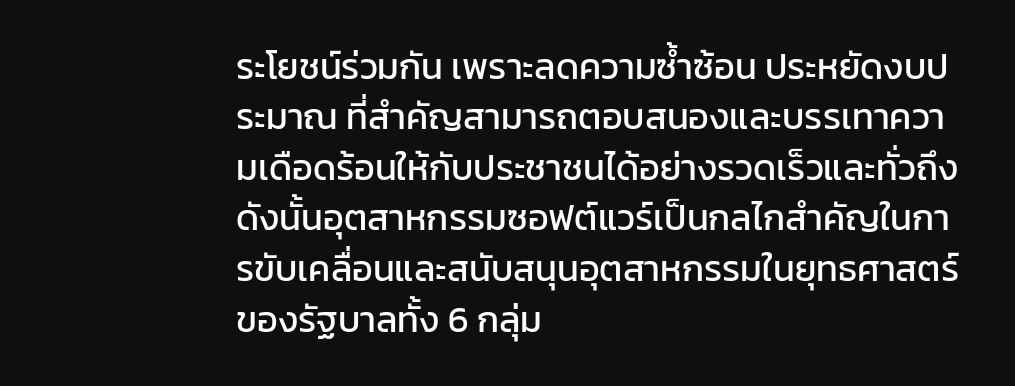ระโยชน์ร่วมกัน เพราะลดความซ้ำซ้อน ประหยัดงบประมาณ ที่สำคัญสามารถตอบสนองและบรรเทาความเดือดร้อนให้กับประชาชนได้อย่างรวดเร็วและทั่วถึง ดังนั้นอุตสาหกรรมซอฟต์แวร์เป็นกลไกสำคัญในการขับเคลื่อนและสนับสนุนอุตสาหกรรมในยุทธศาสตร์ของรัฐบาลทั้ง 6 กลุ่ม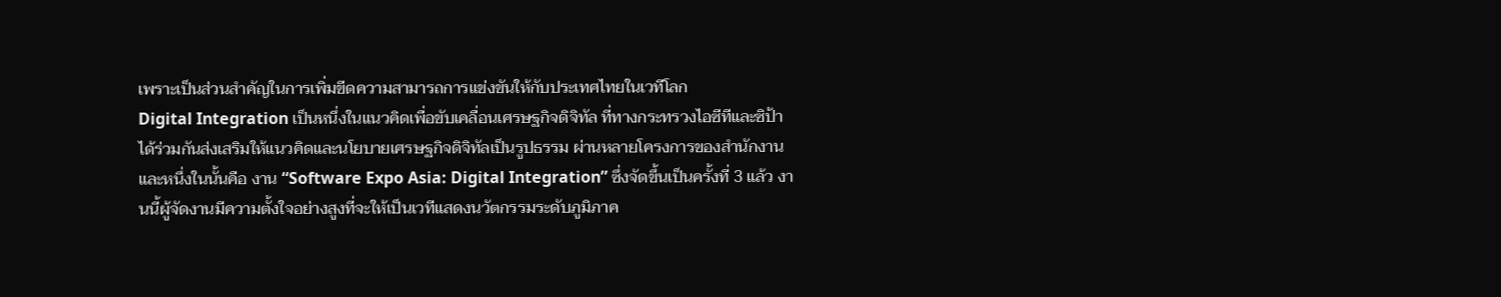เพราะเป็นส่วนสำคัญในการเพิ่มขีดความสามารถการแข่งขันให้กับประเทศไทยในเวทีโลก
Digital Integration เป็นหนึ่งในแนวคิดเพื่อขับเคลื่อนเศรษฐกิจดิจิทัล ที่ทางกระทรวงไอซีทีและซิป้า ได้ร่วมกันส่งเสริมให้แนวคิดและนโยบายเศรษฐกิจดิจิทัลเป็นรูปธรรม ผ่านหลายโครงการของสำนักงานและหนึ่งในนั้นคือ งาน “Software Expo Asia: Digital Integration” ซึ่งจัดขึ้นเป็นครั้งที่ 3 แล้ว งานนี้ผู้จัดงานมีความตั้งใจอย่างสูงที่จะให้เป็นเวทีแสดงนวัตกรรมระดับภูมิภาค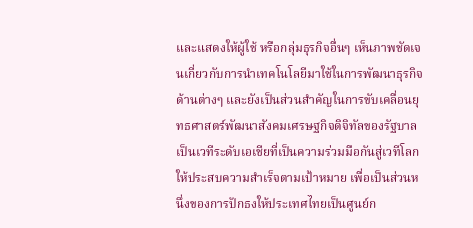และแสดงให้ผู้ใช้ หรือกลุ่มธุรกิจอื่นๆ เห็นภาพชัดเจนเกี่ยวกับการนำเทคโนโลยีมาใช้ในการพัฒนาธุรกิจด้านต่างๆ และยังเป็นส่วนสำคัญในการขับเคลื่อนยุทธศาสตร์พัฒนาสังคมเศรษฐกิจดิจิทัลของรัฐบาล เป็นเวทีระดับเอเชียที่เป็นความร่วมมือกันสู่เวทีโลกให้ประสบความสำเร็จตามเป้าหมาย เพื่อเป็นส่วนหนึ่งของการปักธงให้ประเทศไทยเป็นศูนย์ก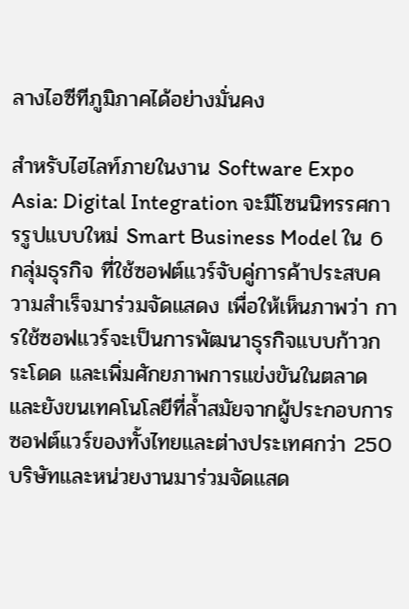ลางไอซีทีภูมิภาคได้อย่างมั่นคง

สำหรับไฮไลท์ภายในงาน Software Expo Asia: Digital Integration จะมีโซนนิทรรศการรูปแบบใหม่ Smart Business Model ใน 6 กลุ่มธุรกิจ ที่ใช้ซอฟต์แวร์จับคู่การค้าประสบความสำเร็จมาร่วมจัดแสดง เพื่อให้เห็นภาพว่า การใช้ซอฟแวร์จะเป็นการพัฒนาธุรกิจแบบก้าวกระโดด และเพิ่มศักยภาพการแข่งขันในตลาด และยังขนเทคโนโลยีที่ล้ำสมัยจากผู้ประกอบการซอฟต์แวร์ของทั้งไทยและต่างประเทศกว่า 250 บริษัทและหน่วยงานมาร่วมจัดแสด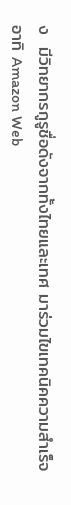ง  มีวิทยากรกูรูชื่อดังจากทั้งไทยและเทศ มาร่วมไขเทคนิคความสำเร็จ อาทิ Amazon Web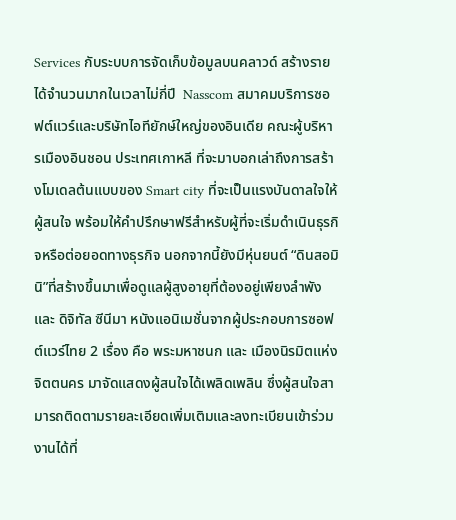Services กับระบบการจัดเก็บข้อมูลบนคลาวด์ สร้างรายได้จำนวนมากในเวลาไม่กี่ปี  Nasscom สมาคมบริการซอฟต์แวร์และบริษัทไอทียักษ์ใหญ่ของอินเดีย คณะผู้บริหารเมืองอินชอน ประเทศเกาหลี ที่จะมาบอกเล่าถึงการสร้างโมเดลต้นแบบของ Smart city ที่จะเป็นแรงบันดาลใจให้ผู้สนใจ พร้อมให้คำปรึกษาฟรีสำหรับผู้ที่จะเริ่มดำเนินธุรกิจหรือต่อยอดทางธุรกิจ นอกจากนี้ยังมีหุ่นยนต์ “ดินสอมินิ”ที่สร้างขึ้นมาเพื่อดูแลผู้สูงอายุที่ต้องอยู่เพียงลำพัง และ ดิจิทัล ซีนีมา หนังแอนิเมชั่นจากผู้ประกอบการซอฟต์แวร์ไทย 2 เรื่อง คือ พระมหาชนก และ เมืองนิรมิตแห่งจิตตนคร มาจัดแสดงผู้สนใจได้เพลิดเพลิน ซึ่งผู้สนใจสามารถติดตามรายละเอียดเพิ่มเติมและลงทะเบียนเข้าร่วมงานได้ที่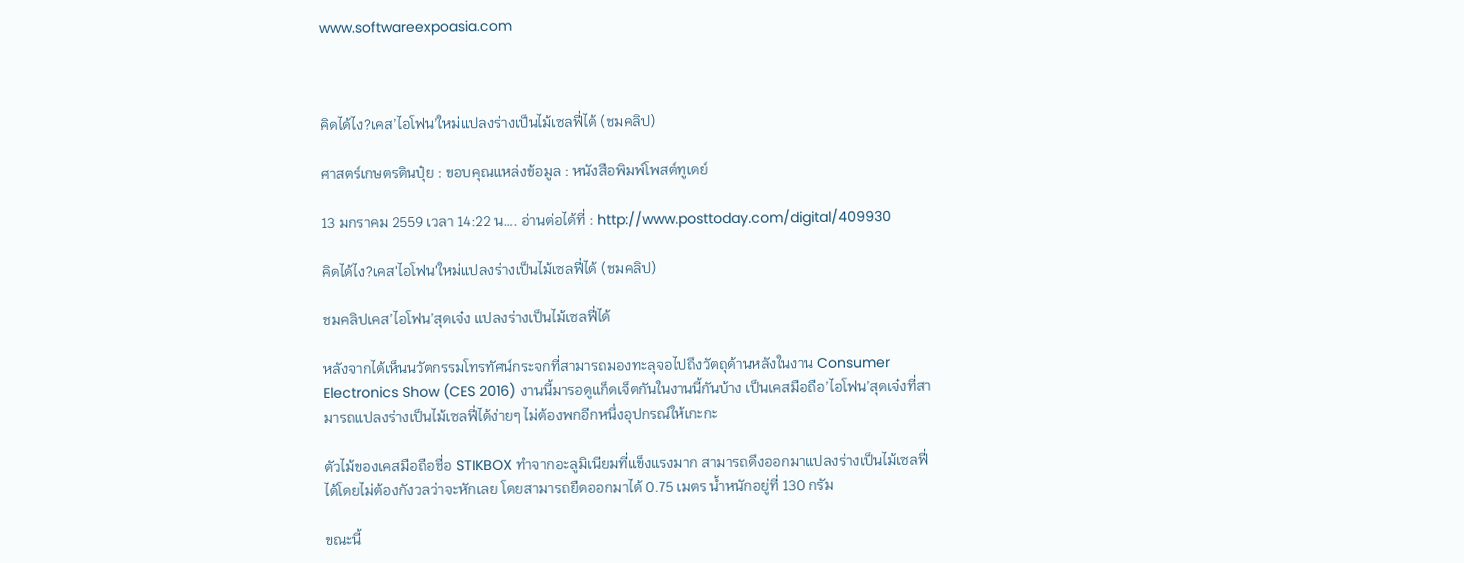www.softwareexpoasia.com



คิดได้ไง?เคส’ไอโฟน’ใหม่แปลงร่างเป็นไม้เซลฟี่ได้ (ชมคลิป)

ศาสตร์เกษตรดินปุ๋ย : ขอบคุณแหล่งข้อมูล : หนังสือพิมพ์โพสต์ทูเดย์

13 มกราคม 2559 เวลา 14:22 น…. อ่านต่อได้ที่ : http://www.posttoday.com/digital/409930

คิดได้ไง?เคส'ไอโฟน'ใหม่แปลงร่างเป็นไม้เซลฟี่ได้ (ชมคลิป)

ชมคลิปเคส’ไอโฟน’สุดเจ๋ง แปลงร่างเป็นไม้เซลฟี่ได้

หลังจากได้เห็นนวัตกรรมโทรทัศน์กระจกที่สามารถมองทะลุจอไปถึงวัตถุด้านหลังในงาน Consumer Electronics Show (CES 2016) งานนี้มารอดูแก็ดเจ็ตกันในงานนี้กันบ้าง เป็นเคสมือถือ’ไอโฟน’สุดเจ๋งที่สามารถแปลงร่างเป็นไม้เซลฟี่ได้ง่ายๆ ไม่ต้องพกอีกหนึ่งอุปกรณ์ให้เกะกะ

ตัวไม้ของเคสมือถือชื่อ STIKBOX ทำจากอะลูมิเนียมที่แข็งแรงมาก สามารถดึงออกมาแปลงร่างเป็นไม้เซลฟี่ได้โดยไม่ต้องกังวลว่าจะหักเลย โดยสามารถยืดออกมาได้ 0.75 เมตร น้ำหนักอยู่ที่ 130 กรัม

ขณะนี้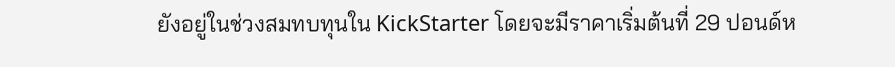ยังอยู่ในช่วงสมทบทุนใน KickStarter โดยจะมีราคาเริ่มต้นที่ 29 ปอนด์ห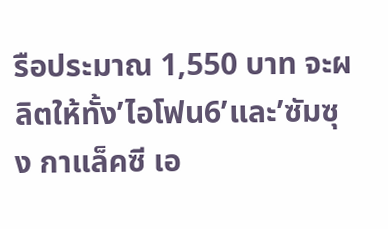รือประมาณ 1,550 บาท จะผลิตให้ทั้ง’ไอโฟน6’และ’ซัมซุง กาแล็คซี เอ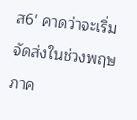ส6′ คาดว่าจะเริ่มจัดส่งในช่วงพฤษภาค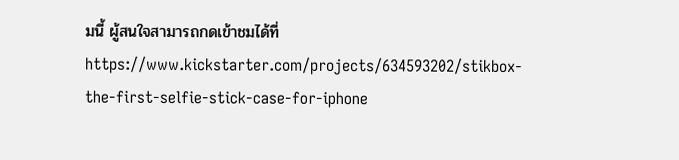มนี้ ผู้สนใจสามารถกดเข้าชมได้ที่ https://www.kickstarter.com/projects/634593202/stikbox-the-first-selfie-stick-case-for-iphone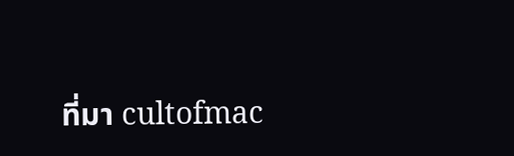ที่มา cultofmac